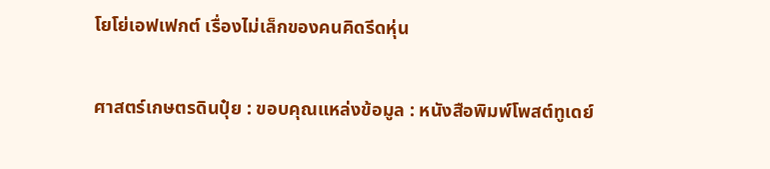โยโย่เอฟเฟกต์ เรื่องไม่เล็กของคนคิดรีดหุ่น

ศาสตร์เกษตรดินปุ๋ย : ขอบคุณแหล่งข้อมูล : หนังสือพิมพ์โพสต์ทูเดย์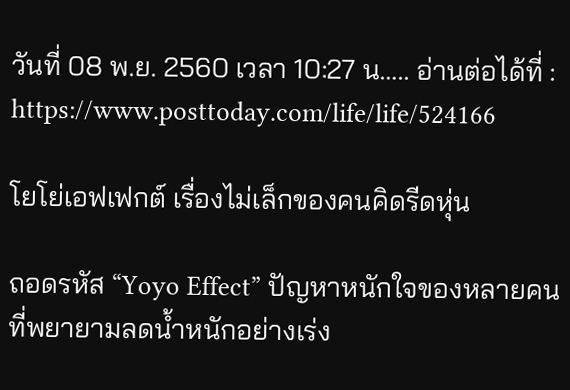วันที่ 08 พ.ย. 2560 เวลา 10:27 น….. อ่านต่อได้ที่ : https://www.posttoday.com/life/life/524166

โยโย่เอฟเฟกต์ เรื่องไม่เล็กของคนคิดรีดหุ่น

ถอดรหัส “Yoyo Effect” ปัญหาหนักใจของหลายคนที่พยายามลดน้ำหนักอย่างเร่ง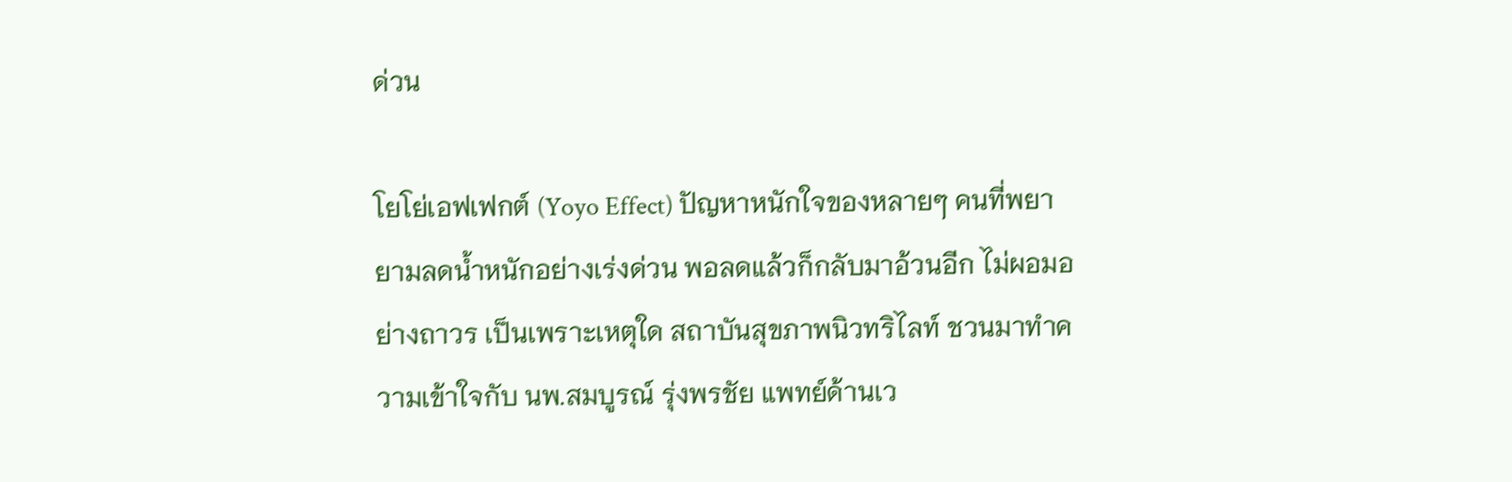ด่วน

โยโย่เอฟเฟกต์ (Yoyo Effect) ปัญหาหนักใจของหลายๆ คนที่พยายามลดน้ำหนักอย่างเร่งด่วน พอลดแล้วก็กลับมาอ้วนอีก ไม่ผอมอย่างถาวร เป็นเพราะเหตุใด สถาบันสุขภาพนิวทริไลท์ ชวนมาทำความเข้าใจกับ นพ.สมบูรณ์ รุ่งพรชัย แพทย์ด้านเว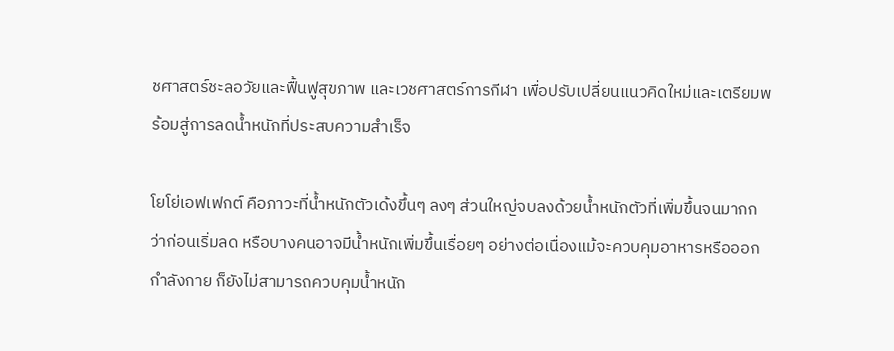ชศาสตร์ชะลอวัยและฟื้นฟูสุขภาพ และเวชศาสตร์การกีฬา เพื่อปรับเปลี่ยนแนวคิดใหม่และเตรียมพร้อมสู่การลดน้ำหนักที่ประสบความสำเร็จ

โยโย่เอฟเฟกต์ คือภาวะที่น้ำหนักตัวเด้งขึ้นๆ ลงๆ ส่วนใหญ่จบลงด้วยน้ำหนักตัวที่เพิ่มขึ้นจนมากกว่าก่อนเริ่มลด หรือบางคนอาจมีน้ำหนักเพิ่มขึ้นเรื่อยๆ อย่างต่อเนื่องแม้จะควบคุมอาหารหรือออกกำลังกาย ก็ยังไม่สามารถควบคุมน้ำหนัก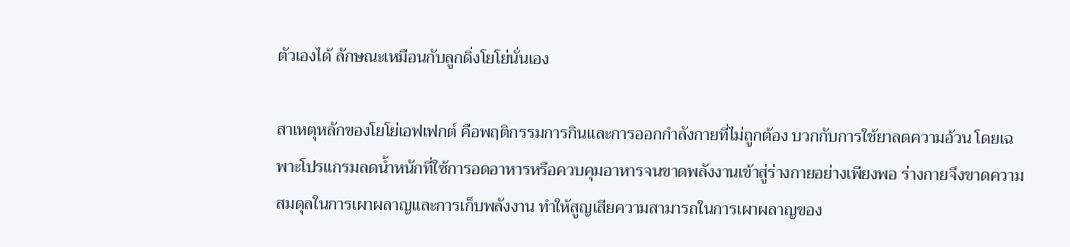ตัวเองได้ ลักษณะเหมือนกับลูกดิ่งโยโย่นั่นเอง

สาเหตุหลักของโยโย่เอฟเฟกต์ คือพฤติกรรมการกินและการออกกำลังกายที่ไม่ถูกต้อง บวกกับการใช้ยาลดความอ้วน โดยเฉพาะโปรแกรมลดน้ำหนักที่ใช้การอดอาหารหรือควบคุมอาหารจนขาดพลังงานเข้าสู่ร่างกายอย่างเพียงพอ ร่างกายจึงขาดความสมดุลในการเผาผลาญและการเก็บพลังงาน ทำให้สูญเสียความสามารถในการเผาผลาญของ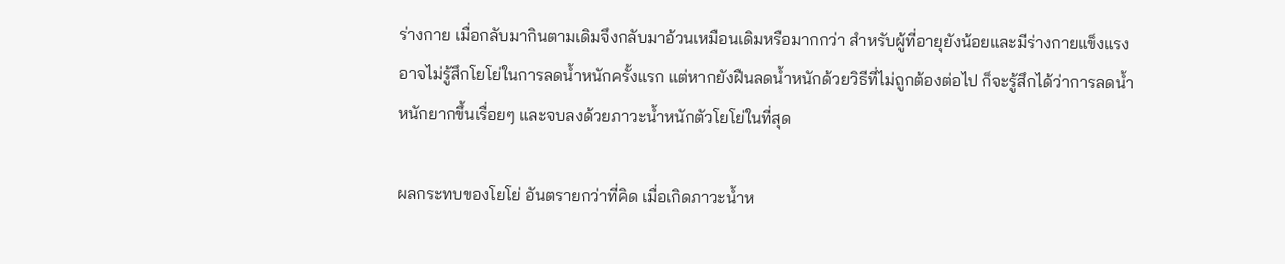ร่างกาย เมื่อกลับมากินตามเดิมจึงกลับมาอ้วนเหมือนเดิมหรือมากกว่า สำหรับผู้ที่อายุยังน้อยและมีร่างกายแข็งแรง อาจไม่รู้สึกโยโย่ในการลดน้ำหนักครั้งแรก แต่หากยังฝืนลดน้ำหนักด้วยวิธีที่ไม่ถูกต้องต่อไป ก็จะรู้สึกได้ว่าการลดน้ำหนักยากขึ้นเรื่อยๆ และจบลงด้วยภาวะน้ำหนักตัวโยโย่ในที่สุด

ผลกระทบของโยโย่ อันตรายกว่าที่คิด เมื่อเกิดภาวะน้ำห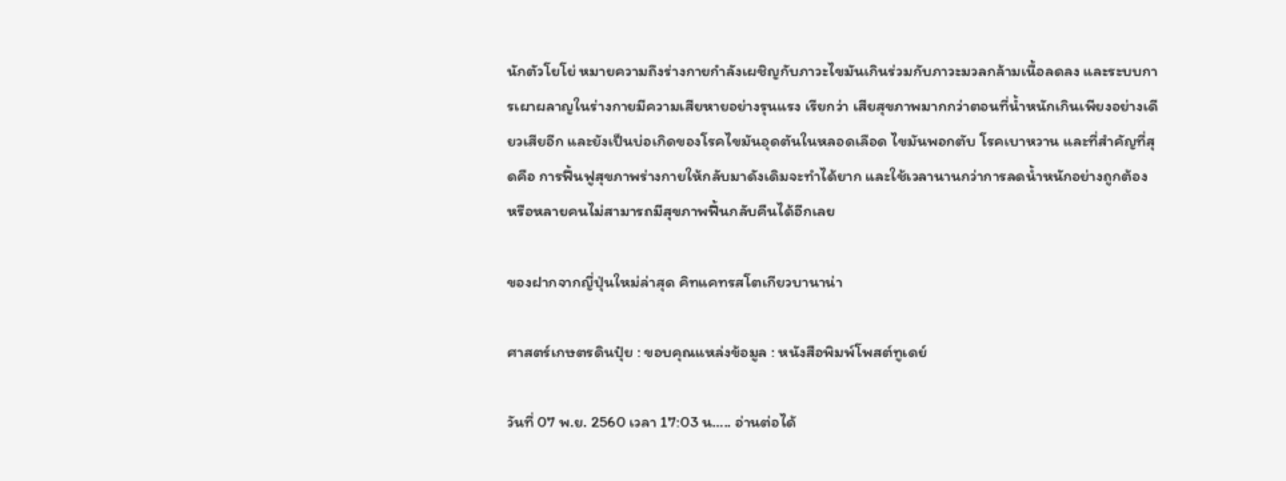นักตัวโยโย่ หมายความถึงร่างกายกำลังเผชิญกับภาวะไขมันเกินร่วมกับภาวะมวลกล้ามเนื้อลดลง และระบบการเผาผลาญในร่างกายมีความเสียหายอย่างรุนแรง เรียกว่า เสียสุขภาพมากกว่าตอนที่น้ำหนักเกินเพียงอย่างเดียวเสียอีก และยังเป็นบ่อเกิดของโรคไขมันอุดตันในหลอดเลือด ไขมันพอกตับ โรคเบาหวาน และที่สำคัญที่สุดคือ การฟื้นฟูสุขภาพร่างกายให้กลับมาดังเดิมจะทำได้ยาก และใช้เวลานานกว่าการลดน้ำหนักอย่างถูกต้อง หรือหลายคนไม่สามารถมีสุขภาพฟื้นกลับคืนได้อีกเลย

ของฝากจากญี่ปุ่นใหม่ล่าสุด คิทแคทรสโตเกียวบานาน่า

ศาสตร์เกษตรดินปุ๋ย : ขอบคุณแหล่งข้อมูล : หนังสือพิมพ์โพสต์ทูเดย์

วันที่ 07 พ.ย. 2560 เวลา 17:03 น….. อ่านต่อได้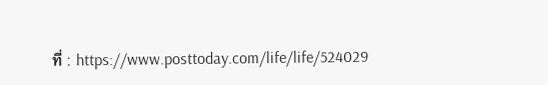ที่ : https://www.posttoday.com/life/life/524029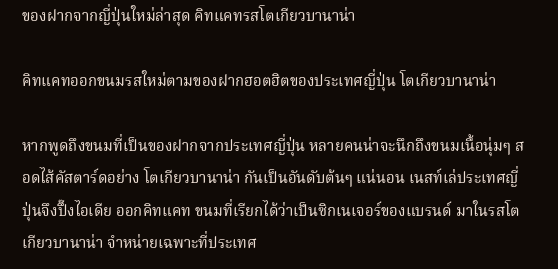ของฝากจากญี่ปุ่นใหม่ล่าสุด คิทแคทรสโตเกียวบานาน่า

คิทแคทออกขนมรสใหม่ตามของฝากฮอตฮิตของประเทศญี่ปุ่น โตเกียวบานาน่า

หากพูดถึงขนมที่เป็นของฝากจากประเทศญี่ปุ่น หลายคนน่าจะนึกถึงขนมเนื้อนุ่มๆ สอดไส้คัสตาร์ดอย่าง โตเกียวบานาน่า กันเป็นอันดับต้นๆ แน่นอน เนสท์เล่ประเทศญี่ปุ่นจึงปึ๊งไอเดีย ออกคิทแคท ขนมที่เรียกได้ว่าเป็นซิกเนเจอร์ของแบรนด์ มาในรสโตเกียวบานาน่า จำหน่ายเฉพาะที่ประเทศ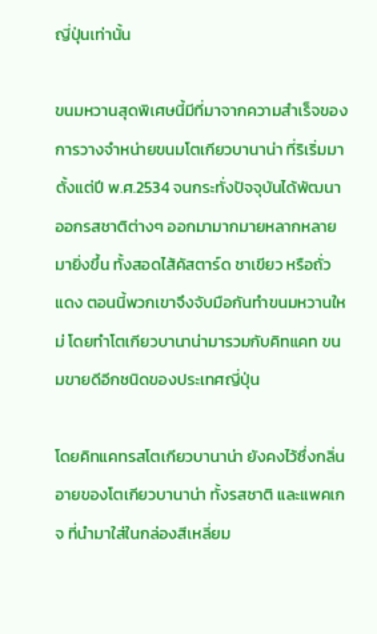ญี่ปุ่นเท่านั้น

ขนมหวานสุดพิเศษนี้มีที่มาจากความสำเร็จของการวางจำหน่ายขนมโตเกียวบานาน่า ที่ริเริ่มมาตั้งแต่ปี พ.ศ.2534 จนกระทั่งปัจจุบันได้พัฒนาออกรสชาติต่างๆ ออกมามากมายหลากหลายมายิ่งขึ้น ทั้งสอดไส้คัสตาร์ด ชาเขียว หรือถั่วแดง ตอนนี้พวกเขาจึงจับมือกันทำขนมหวานใหม่ โดยทำโตเกียวบานาน่ามารวมกับคิทแคท ขนมขายดีอีกชนิดของประเทศญี่ปุ่น

โดยคิทแคทรสโตเกียวบานาน่า ยังคงไว้ซึ่งกลิ่นอายของโตเกียวบานาน่า ทั้งรสชาติ และแพคเกจ ที่นำมาใส่ในกล่องสีเหลี่ยม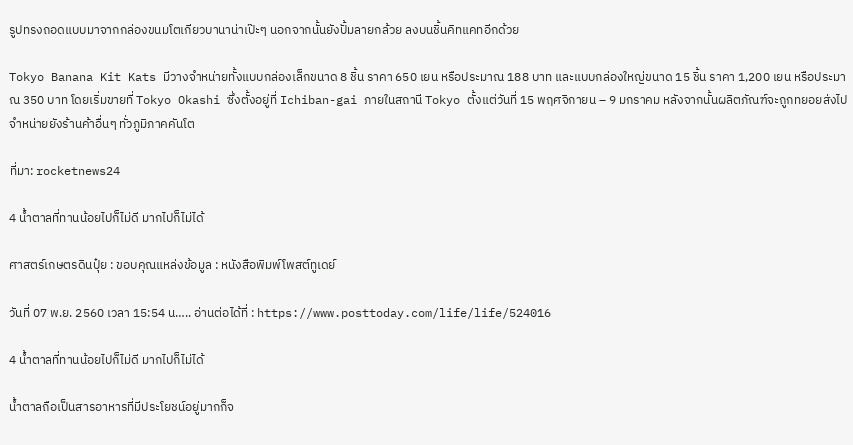รูปทรงถอดแบบมาจากกล่องขนมโตเกียวบานาน่าเป๊ะๆ นอกจากนั้นยังปั้มลายกล้วย ลงบนชิ้นคิทแคทอีกด้วย

Tokyo Banana Kit Kats มีวางจำหน่ายทั้งแบบกล่องเล็กขนาด 8 ชิ้น ราคา 650 เยน หรือประมาณ 188 บาท และแบบกล่องใหญ่ขนาด 15 ชิ้น ราคา 1,200 เยน หรือประมาณ 350 บาท โดยเริ่มขายที่ Tokyo Okashi ซึ่งตั้งอยู่ที่ Ichiban-gai ภายในสถานี Tokyo ตั้งแต่วันที่ 15 พฤศจิกายน – 9 มกราคม หลังจากนั้นผลิตภัณฑ์จะถูกทยอยส่งไปจำหน่ายยังร้านค้าอื่นๆ ทั่วภูมิภาคคันโต

ที่มา: rocketnews24

4 น้ำตาลที่ทานน้อยไปก็ไม่ดี มากไปก็ไม่ได้

ศาสตร์เกษตรดินปุ๋ย : ขอบคุณแหล่งข้อมูล : หนังสือพิมพ์โพสต์ทูเดย์

วันที่ 07 พ.ย. 2560 เวลา 15:54 น….. อ่านต่อได้ที่ : https://www.posttoday.com/life/life/524016

4 น้ำตาลที่ทานน้อยไปก็ไม่ดี มากไปก็ไม่ได้

น้ำตาลถือเป็นสารอาหารที่มีประโยชน์อยู่มากก็จ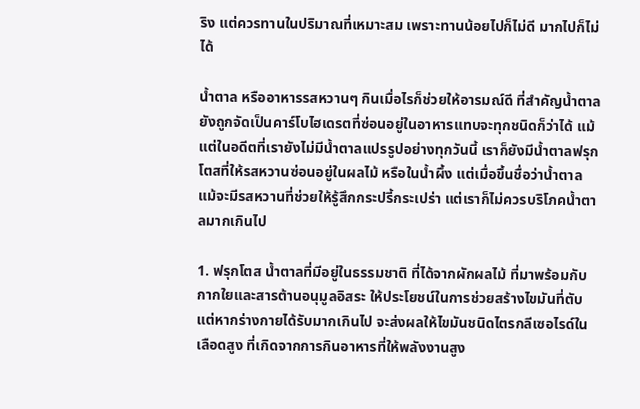ริง แต่ควรทานในปริมาณที่เหมาะสม เพราะทานน้อยไปก็ไม่ดี มากไปก็ไม่ได้

น้ำตาล หรืออาหารรสหวานๆ กินเมื่อไรก็ช่วยให้อารมณ์ดี ที่สำคัญน้ำตาลยังถูกจัดเป็นคาร์โบไฮเดรตที่ซ่อนอยู่ในอาหารแทบจะทุกชนิดก็ว่าได้ แม้แต่ในอดีตที่เรายังไม่มีน้ำตาลแปรรูปอย่างทุกวันนี้ เราก็ยังมีน้ำตาลฟรุกโตสที่ให้รสหวานซ่อนอยู่ในผลไม้ หรือในน้ำผึ้ง แต่เมื่อขึ้นชื่อว่าน้ำตาล แม้จะมีรสหวานที่ช่วยให้รู้สึกกระปรี้กระเปร่า แต่เราก็ไม่ควรบริโภคน้ำตาลมากเกินไป

1. ฟรุกโตส น้ำตาลที่มีอยู่ในธรรมชาติ ที่ได้จากผักผลไม้ ที่มาพร้อมกับกากใยและสารต้านอนุมูลอิสระ ให้ประโยชน์ในการช่วยสร้างไขมันที่ตับ แต่หากร่างกายได้รับมากเกินไป จะส่งผลให้ไขมันชนิดไตรกลีเซอไรด์ในเลือดสูง ที่เกิดจากการกินอาหารที่ให้พลังงานสูง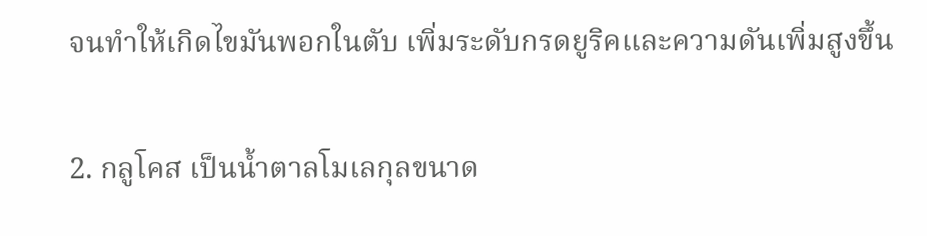จนทำให้เกิดไขมันพอกในตับ เพิ่มระดับกรดยูริคและความดันเพิ่มสูงขึ้น

2. กลูโคส เป็นน้ำตาลโมเลกุลขนาด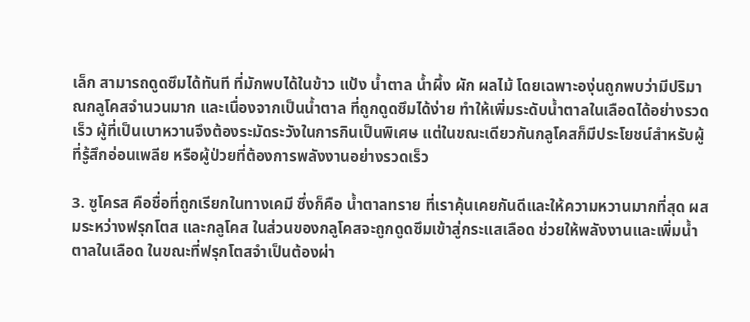เล็ก สามารถดูดซึมได้ทันที ที่มักพบได้ในข้าว แป้ง น้ำตาล น้ำผึ้ง ผัก ผลไม้ โดยเฉพาะองุ่นถูกพบว่ามีปริมาณกลูโคสจำนวนมาก และเนื่องจากเป็นน้ำตาล ที่ถูกดูดซึมได้ง่าย ทำให้เพิ่มระดับน้ำตาลในเลือดได้อย่างรวดเร็ว ผู้ที่เป็นเบาหวานจึงต้องระมัดระวังในการกินเป็นพิเศษ แต่ในขณะเดียวกันกลูโคสก็มีประโยชน์สำหรับผู้ที่รู้สึกอ่อนเพลีย หรือผู้ป่วยที่ต้องการพลังงานอย่างรวดเร็ว

3. ซูโครส คือชื่อที่ถูกเรียกในทางเคมี ซึ่งก็คือ น้ำตาลทราย ที่เราคุ้นเคยกันดีและให้ความหวานมากที่สุด ผสมระหว่างฟรุกโตส และกลูโคส ในส่วนของกลูโคสจะถูกดูดซึมเข้าสู่กระแสเลือด ช่วยให้พลังงานและเพิ่มน้ำตาลในเลือด ในขณะที่ฟรุกโตสจำเป็นต้องผ่า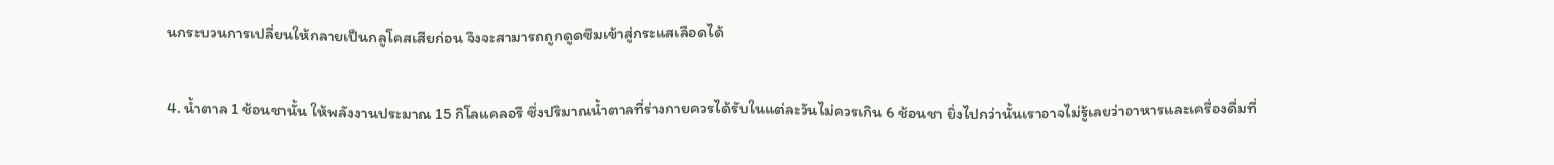นกระบวนการเปลี่ยนให้กลายเป็นกลูโคสเสียก่อน จึงจะสามารถถูกดูดซึมเข้าสู่กระแสเลือดได้

4. นํ้าตาล 1 ช้อนชานั้น ให้พลังงานประมาณ 15 กิโลแคลอรี ซึ่งปริมาณน้ำตาลที่ร่างกายควรได้รับในแต่ละวันไม่ควรเกิน 6 ช้อนชา ยิ่งไปกว่านั้นเราอาจไม่รู้เลยว่าอาหารและเครื่องดื่มที่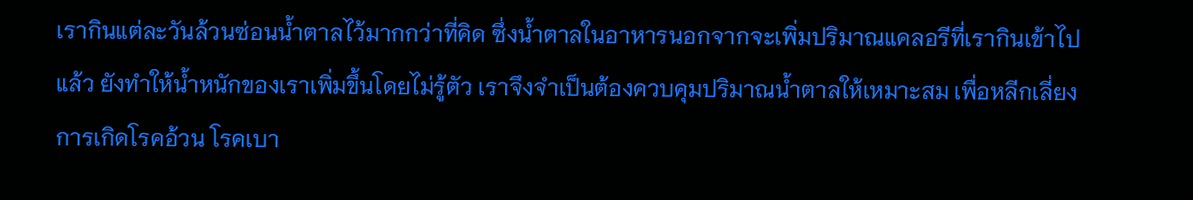เรากินแต่ละวันล้วนซ่อนน้ำตาลไว้มากกว่าที่คิด ซึ่งน้ำตาลในอาหารนอกจากจะเพิ่มปริมาณแคลอรีที่เรากินเข้าไปแล้ว ยังทำให้น้ำหนักของเราเพิ่มขึ้นโดยไม่รู้ตัว เราจึงจำเป็นต้องควบคุมปริมาณน้ำตาลให้เหมาะสม เพื่อหลีกเลี่ยงการเกิดโรคอ้วน โรคเบา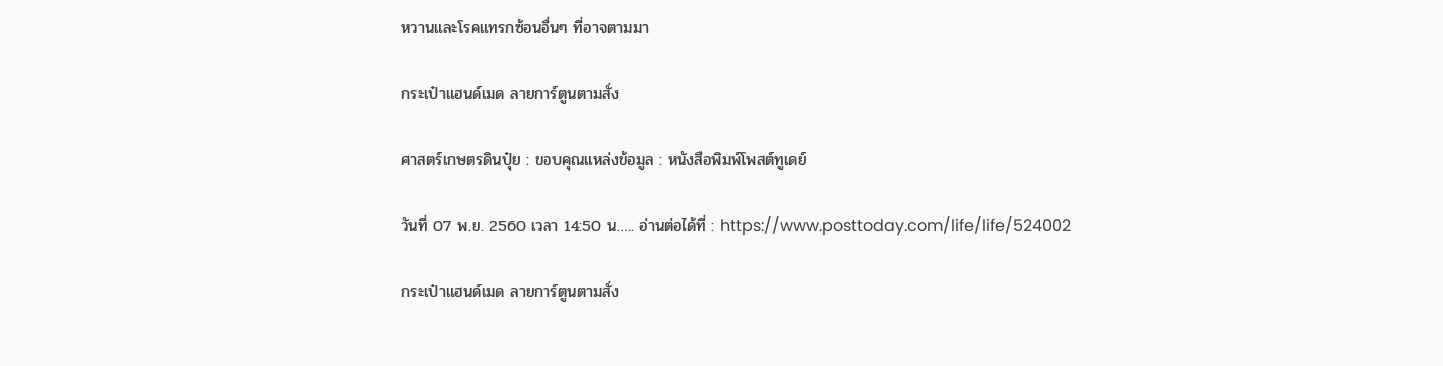หวานและโรคแทรกซ้อนอื่นๆ ที่อาจตามมา

กระเป๋าแฮนด์เมด ลายการ์ตูนตามสั่ง

ศาสตร์เกษตรดินปุ๋ย : ขอบคุณแหล่งข้อมูล : หนังสือพิมพ์โพสต์ทูเดย์

วันที่ 07 พ.ย. 2560 เวลา 14:50 น….. อ่านต่อได้ที่ : https://www.posttoday.com/life/life/524002

กระเป๋าแฮนด์เมด ลายการ์ตูนตามสั่ง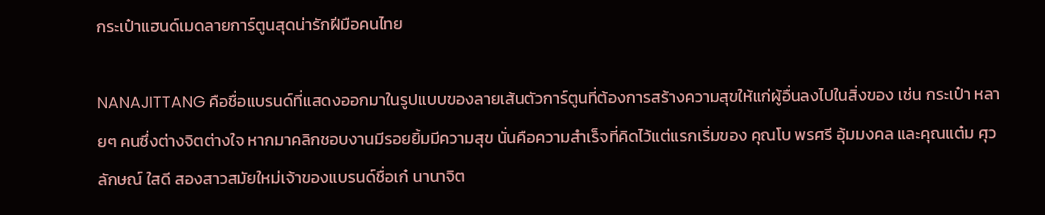กระเป๋าแฮนด์เมดลายการ์ตูนสุดน่ารักฝีมือคนไทย

NANAJITTANG คือชื่อแบรนด์ที่แสดงออกมาในรูปแบบของลายเส้นตัวการ์ตูนที่ต้องการสร้างความสุขให้แก่ผู้อื่นลงไปในสิ่งของ เช่น กระเป๋า หลายๆ คนซึ่งต่างจิตต่างใจ หากมาคลิกชอบงานมีรอยยิ้มมีความสุข นั่นคือความสำเร็จที่คิดไว้แต่แรกเริ่มของ คุณโบ พรศรี อุ้มมงคล และคุณแต๋ม ศุวลักษณ์ ใสดี สองสาวสมัยใหม่เจ้าของแบรนด์ชื่อเก๋ นานาจิต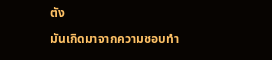ตัง

มันเกิดมาจากความชอบทำ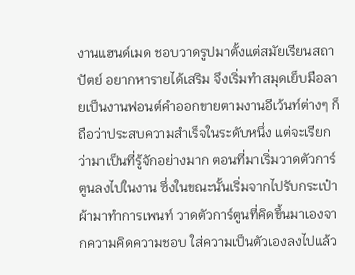งานแฮนด์เมด ชอบวาดรูปมาตั้งแต่สมัยเรียนสถาปัตย์ อยากหารายได้เสริม จึงเริ่มทำสมุดเย็บมือลายเป็นงานฟอนต์คำออกขายตามงานอีเว้นท์ต่างๆ ก็ถือว่าประสบความสำเร็จในระดับหนึ่ง แต่จะเรียกว่ามาเป็นที่รู้จักอย่างมาก ตอนที่มาเริ่มวาดตัวการ์ตูนลงไปในงาน ซึ่งในขณะนั้นเริ่มจากไปรับกระเป๋าผ้ามาทำการเพนท์ วาดตัวการ์ตูนที่คิดขึ้นมาเองจากความคิดความชอบ ใส่ความเป็นตัวเองลงไปแล้ว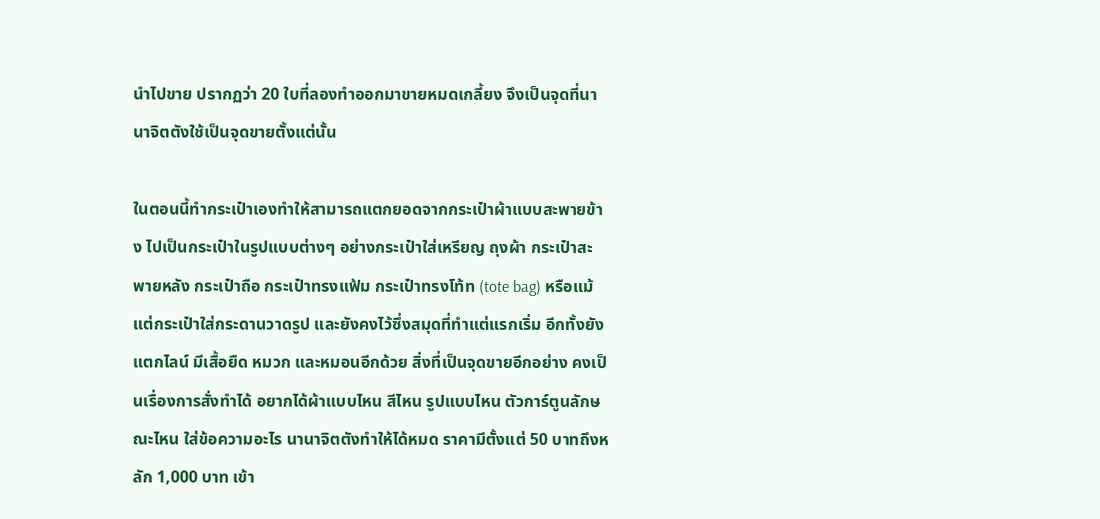นำไปขาย ปรากฏว่า 20 ใบที่ลองทำออกมาขายหมดเกลี้ยง จึงเป็นจุดที่นานาจิตตังใช้เป็นจุดขายตั้งแต่นั้น

ในตอนนี้ทำกระเป๋าเองทำให้สามารถแตกยอดจากกระเป๋าผ้าแบบสะพายข้าง ไปเป็นกระเป๋าในรูปแบบต่างๆ อย่างกระเป๋าใส่เหรียญ ถุงผ้า กระเป๋าสะพายหลัง กระเป๋าถือ กระเป๋าทรงแฟ้ม กระเป๋าทรงโท้ท (tote bag) หรือแม้แต่กระเป๋าใส่กระดานวาดรูป และยังคงไว้ซึ่งสมุดที่ทำแต่แรกเริ่ม อีกทั้งยังแตกไลน์ มีเสื้อยืด หมวก และหมอนอีกด้วย สิ่งที่เป็นจุดขายอีกอย่าง คงเป็นเรื่องการสั่งทำได้ อยากได้ผ้าแบบไหน สีไหน รูปแบบไหน ตัวการ์ตูนลักษณะไหน ใส่ข้อความอะไร นานาจิตตังทำให้ได้หมด ราคามีตั้งแต่ 50 บาทถึงหลัก 1,000 บาท เข้า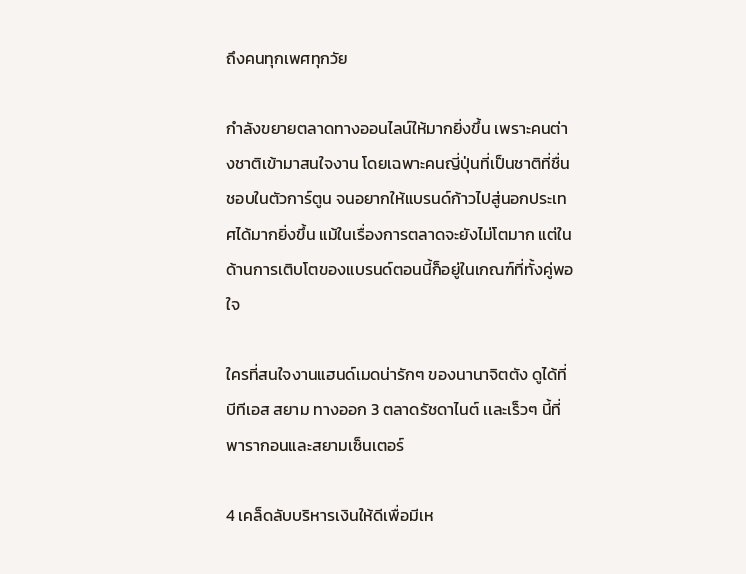ถึงคนทุกเพศทุกวัย

กำลังขยายตลาดทางออนไลน์ให้มากยิ่งขึ้น เพราะคนต่างชาติเข้ามาสนใจงาน โดยเฉพาะคนญี่ปุ่นที่เป็นชาติที่ชื่นชอบในตัวการ์ตูน จนอยากให้แบรนด์ก้าวไปสู่นอกประเทศได้มากยิ่งขึ้น แม้ในเรื่องการตลาดจะยังไม่โตมาก แต่ในด้านการเติบโตของแบรนด์ตอนนี้ก็อยู่ในเกณฑ์ที่ทั้งคู่พอใจ

ใครที่สนใจงานแฮนด์เมดน่ารักๆ ของนานาจิตตัง ดูได้ที่ บีทีเอส สยาม ทางออก 3 ตลาดรัชดาไนต์ เเละเร็วๆ นี้ที่ พารากอนและสยามเซ็นเตอร์

4 เคล็ดลับบริหารเงินให้ดีเพื่อมีเห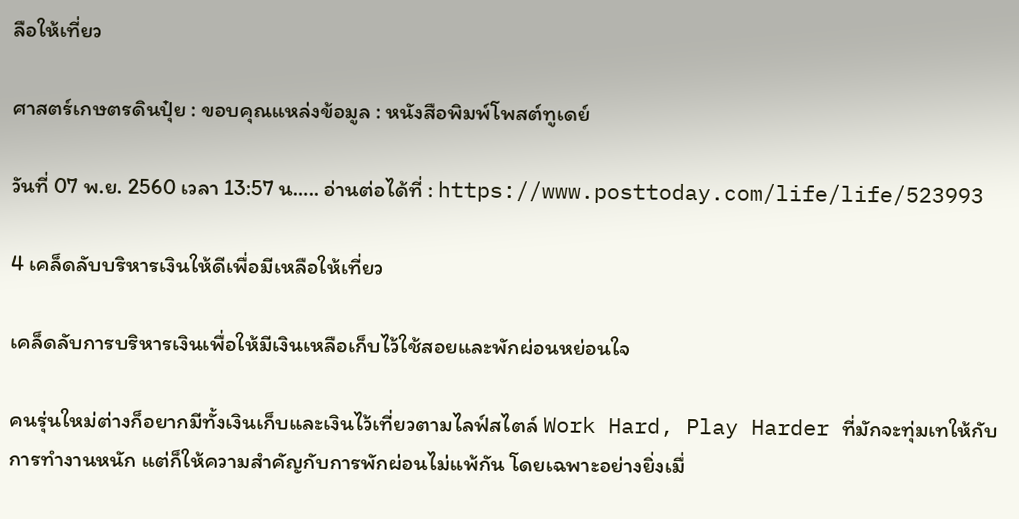ลือให้เที่ยว

ศาสตร์เกษตรดินปุ๋ย : ขอบคุณแหล่งข้อมูล : หนังสือพิมพ์โพสต์ทูเดย์

วันที่ 07 พ.ย. 2560 เวลา 13:57 น….. อ่านต่อได้ที่ : https://www.posttoday.com/life/life/523993

4 เคล็ดลับบริหารเงินให้ดีเพื่อมีเหลือให้เที่ยว

เคล็ดลับการบริหารเงินเพื่อให้มีเงินเหลือเก็บไว้ใช้สอยและพักผ่อนหย่อนใจ

คนรุ่นใหม่ต่างก็อยากมีทั้งเงินเก็บและเงินไว้เที่ยวตามไลฟ์สไตล์ Work Hard, Play Harder ที่มักจะทุ่มเทให้กับการทำงานหนัก แต่ก็ให้ความสำคัญกับการพักผ่อนไม่แพ้กัน โดยเฉพาะอย่างยิ่งเมื่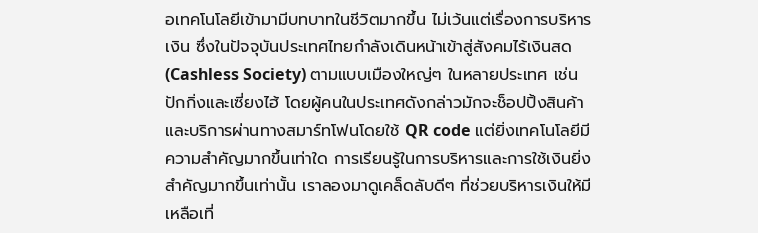อเทคโนโลยีเข้ามามีบทบาทในชีวิตมากขึ้น ไม่เว้นแต่เรื่องการบริหารเงิน ซึ่งในปัจจุบันประเทศไทยกำลังเดินหน้าเข้าสู่สังคมไร้เงินสด (Cashless Society) ตามแบบเมืองใหญ่ๆ ในหลายประเทศ เช่น ปักกิ่งและเซี่ยงไฮ้ โดยผู้คนในประเทศดังกล่าวมักจะช็อปปิ้งสินค้าและบริการผ่านทางสมาร์ทโฟนโดยใช้ QR code แต่ยิ่งเทคโนโลยีมีความสำคัญมากขึ้นเท่าใด การเรียนรู้ในการบริหารและการใช้เงินยิ่งสำคัญมากขึ้นเท่านั้น เราลองมาดูเคล็ดลับดีๆ ที่ช่วยบริหารเงินให้มีเหลือเที่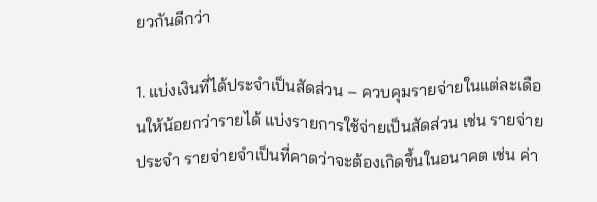ยวกันดีกว่า

1. แบ่งเงินที่ได้ประจำเป็นสัดส่วน – ควบคุมรายจ่ายในแต่ละเดือนให้น้อยกว่ารายได้ แบ่งรายการใช้จ่ายเป็นสัดส่วน เช่น รายจ่ายประจำ รายจ่ายจำเป็นที่คาดว่าจะต้องเกิดขึ้นในอนาคต เช่น ค่า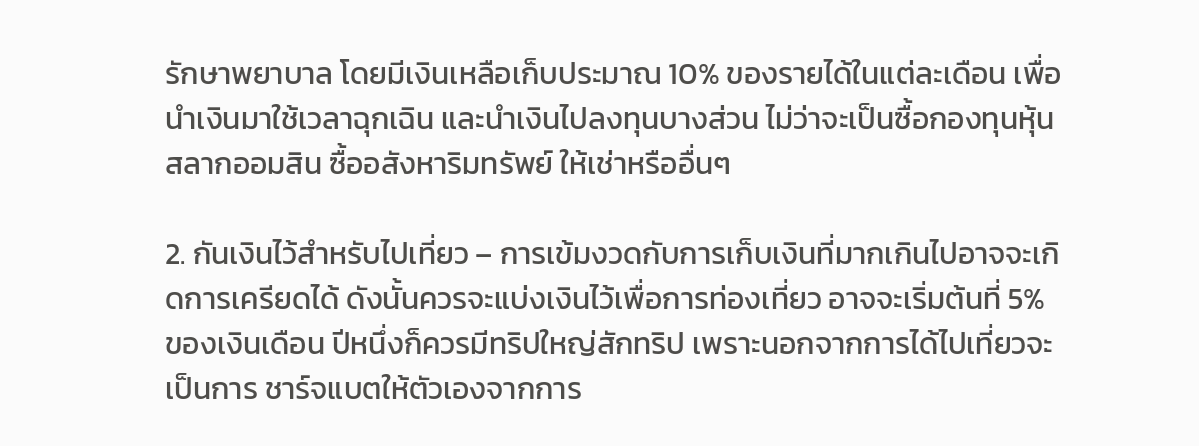รักษาพยาบาล โดยมีเงินเหลือเก็บประมาณ 10% ของรายได้ในแต่ละเดือน เพื่อนำเงินมาใช้เวลาฉุกเฉิน และนำเงินไปลงทุนบางส่วน ไม่ว่าจะเป็นซื้อกองทุนหุ้น สลากออมสิน ซื้ออสังหาริมทรัพย์ ให้เช่าหรืออื่นๆ

2. กันเงินไว้สำหรับไปเที่ยว – การเข้มงวดกับการเก็บเงินที่มากเกินไปอาจจะเกิดการเครียดได้ ดังนั้นควรจะแบ่งเงินไว้เพื่อการท่องเที่ยว อาจจะเริ่มต้นที่ 5% ของเงินเดือน ปีหนึ่งก็ควรมีทริปใหญ่สักทริป เพราะนอกจากการได้ไปเที่ยวจะเป็นการ ชาร์จแบตให้ตัวเองจากการ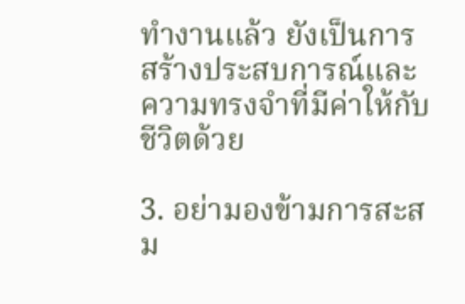ทำงานแล้ว ยังเป็นการสร้างประสบการณ์และความทรงจำที่มีค่าให้กับชีวิตด้วย

3. อย่ามองข้ามการสะสม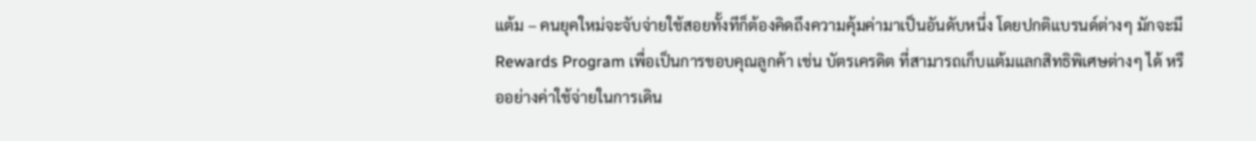แต้ม – คนยุคใหม่จะจับจ่ายใช้สอยทั้งทีก็ต้องคิดถึงความคุ้มค่ามาเป็นอันดับหนึ่ง โดยปกติแบรนด์ต่างๆ มักจะมี Rewards Program เพื่อเป็นการขอบคุณลูกค้า เช่น บัตรเครดิต ที่สามารถเก็บแต้มแลกสิทธิพิเศษต่างๆ ได้ หรืออย่างค่าใช้จ่ายในการเดิน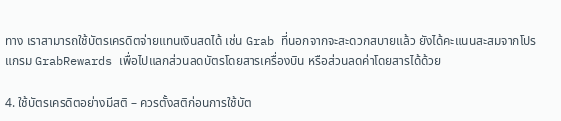ทาง เราสามารถใช้บัตรเครดิตจ่ายแทนเงินสดได้ เช่น Grab ที่นอกจากจะสะดวกสบายแล้ว ยังได้คะแนนสะสมจากโปรแกรม GrabRewards เพื่อไปแลกส่วนลดบัตรโดยสารเครื่องบิน หรือส่วนลดค่าโดยสารได้ด้วย

4. ใช้บัตรเครดิตอย่างมีสติ – ควรตั้งสติก่อนการใช้บัต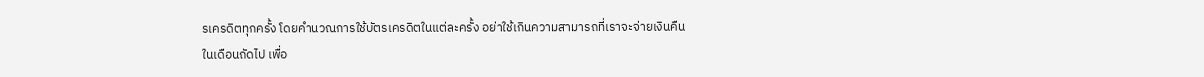รเครดิตทุกครั้ง โดยคำนวณการใช้บัตรเครดิตในแต่ละครั้ง อย่าใช้เกินความสามารถที่เราจะจ่ายเงินคืนในเดือนถัดไป เพื่อ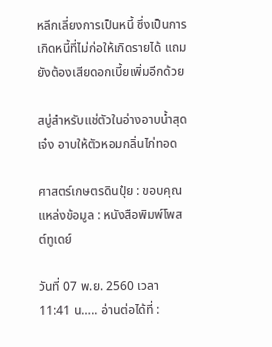หลีกเลี่ยงการเป็นหนี้ ซึ่งเป็นการเกิดหนี้ที่ไม่ก่อให้เกิดรายได้ แถมยังต้องเสียดอกเบี้ยเพิ่มอีกด้วย

สบู่สำหรับแช่ตัวในอ่างอาบน้ำสุดเจ๋ง อาบให้ตัวหอมกลิ่นไก่ทอด

ศาสตร์เกษตรดินปุ๋ย : ขอบคุณแหล่งข้อมูล : หนังสือพิมพ์โพสต์ทูเดย์

วันที่ 07 พ.ย. 2560 เวลา 11:41 น….. อ่านต่อได้ที่ :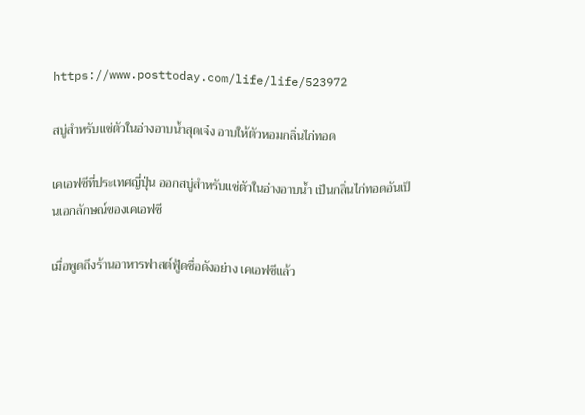https://www.posttoday.com/life/life/523972

สบู่สำหรับแช่ตัวในอ่างอาบน้ำสุดเจ๋ง อาบให้ตัวหอมกลิ่นไก่ทอด

เคเอฟซีที่ประเทศญี่ปุ่น ออกสบู่สำหรับแช่ตัวในอ่างอาบน้ำ เป็นกลิ่นไก่ทอดอันเป็นเอกลักษณ์ของเคเอฟซี

เมื่อพูดถึงร้านอาหารฟาสต์ฟู้ดชื่อดังอย่าง เคเอฟซีแล้ว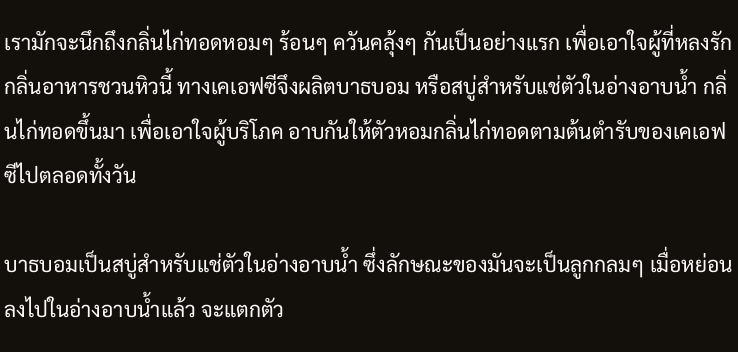เรามักจะนึกถึงกลิ่นไก่ทอดหอมๆ ร้อนๆ ควันคลุ้งๆ กันเป็นอย่างแรก เพื่อเอาใจผู้ที่หลงรักกลิ่นอาหารชวนหิวนี้ ทางเคเอฟซีจึงผลิตบาธบอม หรือสบู่สำหรับแช่ตัวในอ่างอาบน้ำ กลิ่นไก่ทอดขึ้นมา เพื่อเอาใจผู้บริโภค อาบกันให้ตัวหอมกลิ่นไก่ทอดตามต้นตำรับของเคเอฟซีไปตลอดทั้งวัน

บาธบอมเป็นสบู่สำหรับแช่ตัวในอ่างอาบน้ำ ซึ่งลักษณะของมันจะเป็นลูกกลมๆ เมื่อหย่อนลงไปในอ่างอาบน้ำแล้ว จะแตกตัว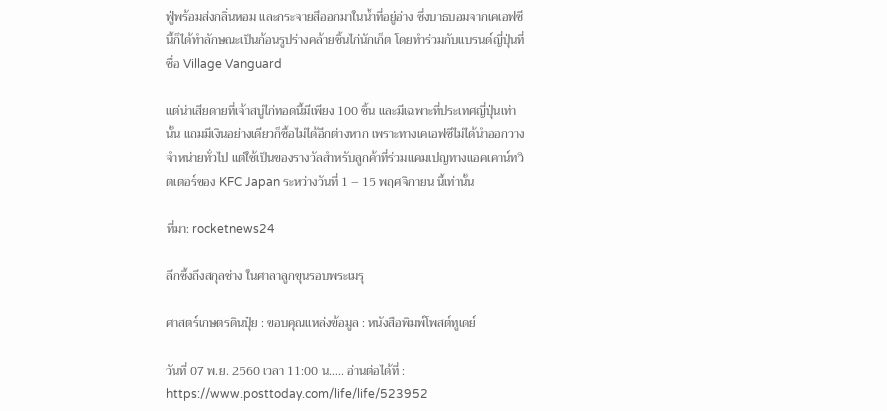ฟู่พร้อมส่งกลิ่นหอม และกระจายสีออกมาในน้ำที่อยู่อ่าง ซึ่งบาธบอมจากเคเอฟซีนี้ก็ได้ทำลักษณะเป็นก้อนรูปร่างคล้ายชิ้นไก่นักเก็ต โดยทำร่วมกับแบรนด์ญี่ปุ่นที่ชื่อ Village Vanguard

แต่น่าเสียดายที่เจ้าสบู่ไก่ทอดนี้มีเพียง 100 ชิ้น และมีเฉพาะที่ประเทศญี่ปุ่นเท่านั้น แถมมีเงินอย่างเดียวก็ซื้อไม่ได้อีกต่างหาก เพราะทางเคเอฟซีไม่ได้นำออกวางจำหน่ายทั่วไป แต่ใช้เป็นของรางวัลสำหรับลูกค้าที่ร่วมแคมเปญทางแอคเคาน์ทวิตเตอร์ของ KFC Japan ระหว่างวันที่ 1 – 15 พฤศจิกายน นี้เท่านั้น

ที่มา: rocketnews24

ลึกซึ้งถึงสกุลช่าง ในศาลาลูกขุนรอบพระเมรุ

ศาสตร์เกษตรดินปุ๋ย : ขอบคุณแหล่งข้อมูล : หนังสือพิมพ์โพสต์ทูเดย์

วันที่ 07 พ.ย. 2560 เวลา 11:00 น….. อ่านต่อได้ที่ : https://www.posttoday.com/life/life/523952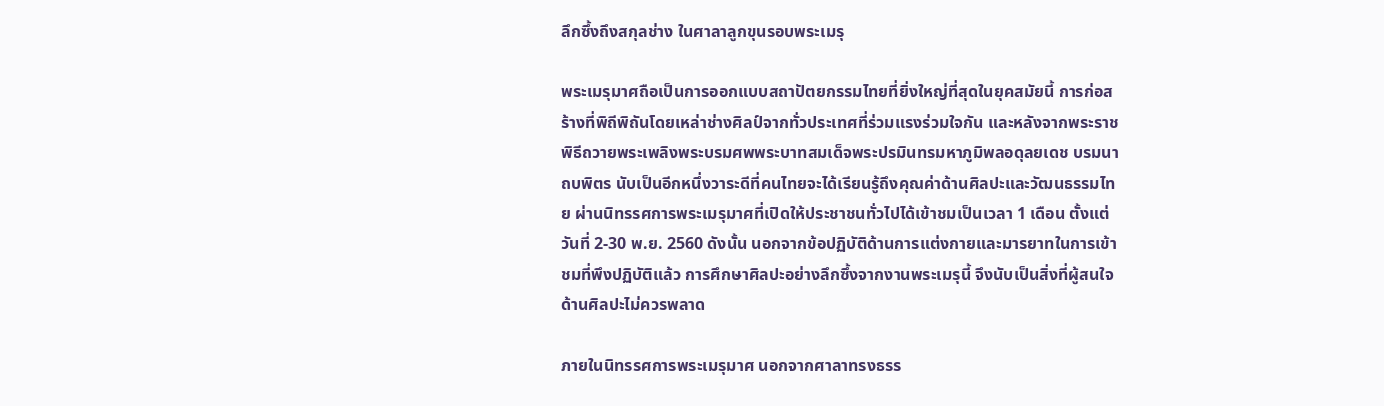ลึกซึ้งถึงสกุลช่าง ในศาลาลูกขุนรอบพระเมรุ

พระเมรุมาศถือเป็นการออกแบบสถาปัตยกรรมไทยที่ยิ่งใหญ่ที่สุดในยุคสมัยนี้ การก่อสร้างที่พิถีพิถันโดยเหล่าช่างศิลป์จากทั่วประเทศที่ร่วมแรงร่วมใจกัน และหลังจากพระราชพิธีถวายพระเพลิงพระบรมศพพระบาทสมเด็จพระปรมินทรมหาภูมิพลอดุลยเดช บรมนาถบพิตร นับเป็นอีกหนึ่งวาระดีที่คนไทยจะได้เรียนรู้ถึงคุณค่าด้านศิลปะและวัฒนธรรมไทย ผ่านนิทรรศการพระเมรุมาศที่เปิดให้ประชาชนทั่วไปได้เข้าชมเป็นเวลา 1 เดือน ตั้งแต่วันที่ 2-30 พ.ย. 2560 ดังนั้น นอกจากข้อปฏิบัติด้านการแต่งกายและมารยาทในการเข้าชมที่พึงปฏิบัติแล้ว การศึกษาศิลปะอย่างลึกซึ้งจากงานพระเมรุนี้ จึงนับเป็นสิ่งที่ผู้สนใจด้านศิลปะไม่ควรพลาด

ภายในนิทรรศการพระเมรุมาศ นอกจากศาลาทรงธรร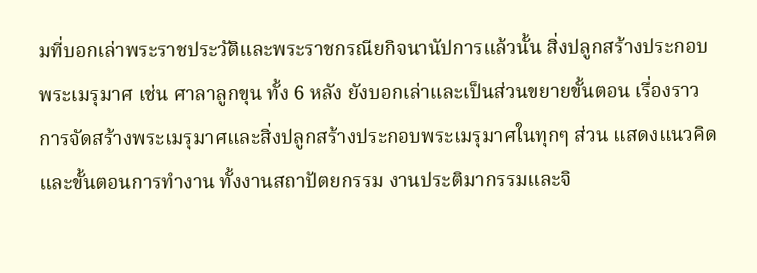มที่บอกเล่าพระราชประวัติและพระราชกรณียกิจนานัปการแล้วนั้น สิ่งปลูกสร้างประกอบพระเมรุมาศ เช่น ศาลาลูกขุน ทั้ง 6 หลัง ยังบอกเล่าและเป็นส่วนขยายขั้นตอน เรื่องราวการจัดสร้างพระเมรุมาศและสิ่งปลูกสร้างประกอบพระเมรุมาศในทุกๆ ส่วน แสดงแนวคิดและขั้นตอนการทำงาน ทั้งงานสถาปัตยกรรม งานประติมากรรมและจิ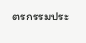ตรกรรมประ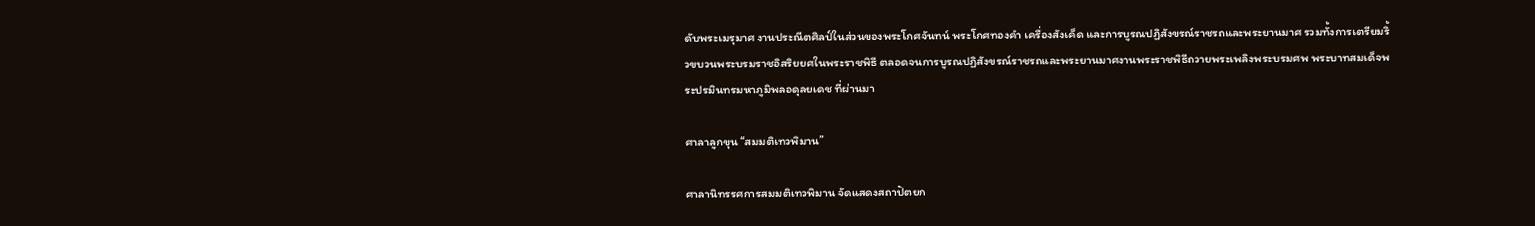ดับพระเมรุมาศ งานประณีตศิลป์ในส่วนของพระโกศจันทน์ พระโกศทองคำ เครื่องสังเค็ด และการบูรณปฏิสังขรณ์ราชรถและพระยานมาศ รวมทั้งการเตรียมริ้วขบวนพระบรมราชอิสริยยศในพระราชพิธี ตลอดจนการบูรณปฏิสังขรณ์ราชรถและพระยานมาศงานพระราชพิธีถวายพระเพลิงพระบรมศพ พระบาทสมเด็จพระปรมินทรมหาภูมิพลอดุลยเดช ที่ผ่านมา

ศาลาลูกขุน “สมมติเทวพิมาน”

ศาลานิทรรศการสมมติเทวพิมาน จัดแสดงสถาปัตยก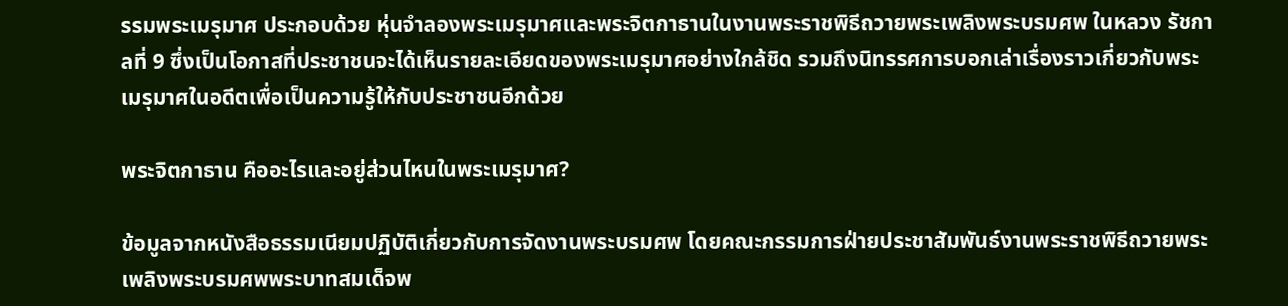รรมพระเมรุมาศ ประกอบด้วย หุ่นจำลองพระเมรุมาศและพระจิตกาธานในงานพระราชพิธีถวายพระเพลิงพระบรมศพ ในหลวง รัชกาลที่ 9 ซึ่งเป็นโอกาสที่ประชาชนจะได้เห็นรายละเอียดของพระเมรุมาศอย่างใกล้ชิด รวมถึงนิทรรศการบอกเล่าเรื่องราวเกี่ยวกับพระเมรุมาศในอดีตเพื่อเป็นความรู้ให้กับประชาชนอีกด้วย

พระจิตกาธาน คืออะไรและอยู่ส่วนไหนในพระเมรุมาศ?

ข้อมูลจากหนังสือธรรมเนียมปฏิบัติเกี่ยวกับการจัดงานพระบรมศพ โดยคณะกรรมการฝ่ายประชาสัมพันธ์งานพระราชพิธีถวายพระเพลิงพระบรมศพพระบาทสมเด็จพ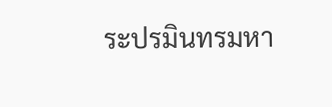ระปรมินทรมหา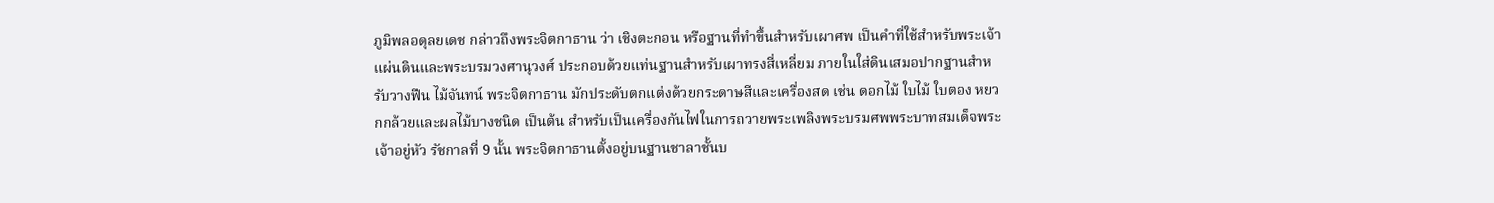ภูมิพลอดุลยเดช กล่าวถึงพระจิตกาธาน ว่า เชิงตะกอน หรือฐานที่ทำขึ้นสำหรับเผาศพ เป็นคำที่ใช้สำหรับพระเจ้าแผ่นดินและพระบรมวงศานุวงศ์ ประกอบด้วยแท่นฐานสำหรับเผาทรงสี่เหลี่ยม ภายในใส่ดินเสมอปากฐานสำหรับวางฟืน ไม้จันทน์ พระจิตกาธาน มักประดับตกแต่งด้วยกระดาษสีและเครื่องสด เช่น ดอกไม้ ใบไม้ ใบตอง หยวกกล้วยและผลไม้บางชนิด เป็นต้น สำหรับเป็นเครื่องกันไฟในการถวายพระเพลิงพระบรมศพพระบาทสมเด็จพระเจ้าอยู่หัว รัชกาลที่ 9 นั้น พระจิตกาธานตั้งอยู่บนฐานชาลาชั้นบ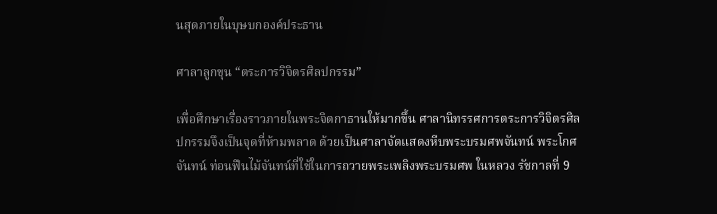นสุดภายในบุษบกองค์ประธาน

ศาลาลูกขุน “ตระการวิจิตรศิลปกรรม”

เพื่อศึกษาเรื่องราวภายในพระจิตกาธานให้มากขึ้น ศาลานิทรรศการตระการวิจิตรศิลปกรรมจึงเป็นจุดที่ห้ามพลาด ด้วยเป็นศาลาจัดแสดงหีบพระบรมศพจันทน์ พระโกศจันทน์ ท่อนฟืนไม้จันทน์ที่ใช้ในการถวายพระเพลิงพระบรมศพ ในหลวง รัชกาลที่ 9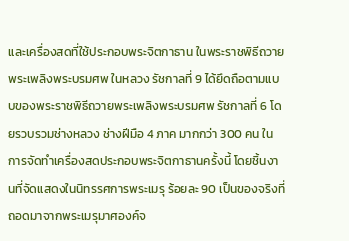และเครื่องสดที่ใช้ประกอบพระจิตกาธาน ในพระราชพิธีถวายพระเพลิงพระบรมศพ ในหลวง รัชกาลที่ 9 ได้ยึดถือตามแบบของพระราชพิธีถวายพระเพลิงพระบรมศพ รัชกาลที่ 6 โดยรวบรวมช่างหลวง ช่างฝีมือ 4 ภาค มากกว่า 300 คน ในการจัดทำเครื่องสดประกอบพระจิตกาธานครั้งนี้ โดยชิ้นงานที่จัดแสดงในนิทรรศการพระเมรุ ร้อยละ 90 เป็นของจริงที่ถอดมาจากพระเมรุมาศองค์จ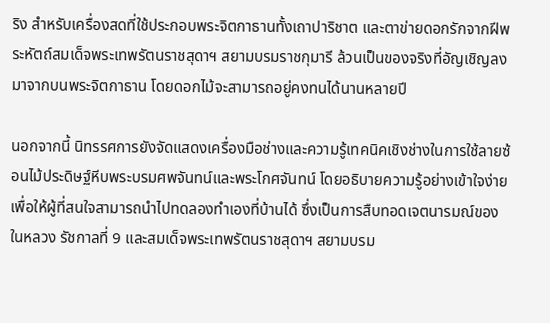ริง สำหรับเครื่องสดที่ใช้ประกอบพระจิตกาธานทั้งเถาปาริชาต และตาข่ายดอกรักจากฝีพระหัตถ์สมเด็จพระเทพรัตนราชสุดาฯ สยามบรมราชกุมารี ล้วนเป็นของจริงที่อัญเชิญลงมาจากบนพระจิตกาธาน โดยดอกไม้จะสามารถอยู่คงทนได้นานหลายปี

นอกจากนี้ นิทรรศการยังจัดแสดงเครื่องมือช่างและความรู้เทคนิคเชิงช่างในการใช้ลายซ้อนไม้ประดิษฐ์หีบพระบรมศพจันทน์และพระโกศจันทน์ โดยอธิบายความรู้อย่างเข้าใจง่ายเพื่อให้ผู้ที่สนใจสามารถนำไปทดลองทำเองที่บ้านได้ ซึ่งเป็นการสืบทอดเจตนารมณ์ของในหลวง รัชกาลที่ 9 และสมเด็จพระเทพรัตนราชสุดาฯ สยามบรม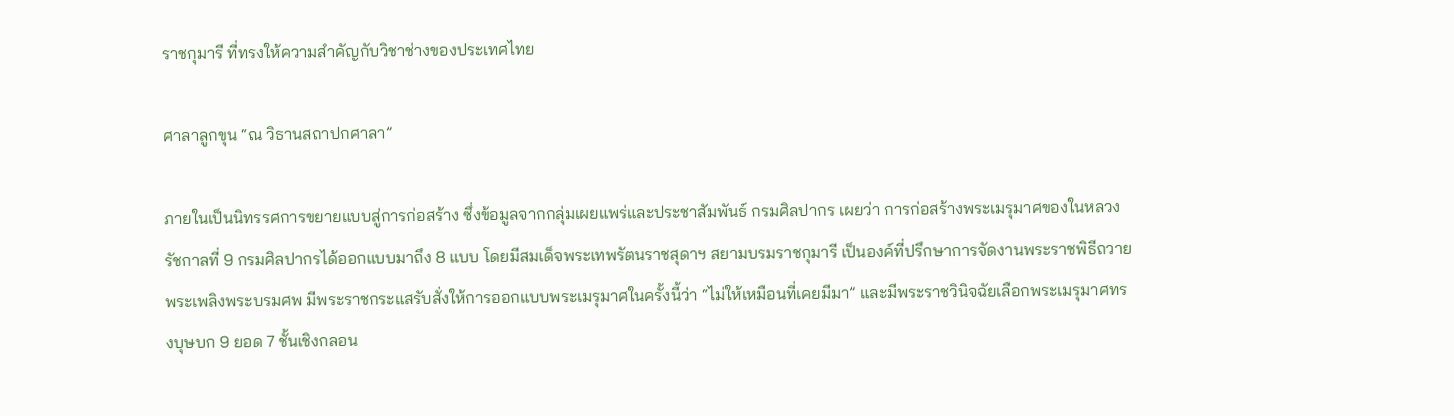ราชกุมารี ที่ทรงให้ความสำคัญกับวิชาช่างของประเทศไทย

ศาลาลูกขุน “ณ วิธานสถาปกศาลา”

ภายในเป็นนิทรรศการขยายแบบสู่การก่อสร้าง ซึ่งข้อมูลจากกลุ่มเผยแพร่และประชาสัมพันธ์ กรมศิลปากร เผยว่า การก่อสร้างพระเมรุมาศของในหลวง รัชกาลที่ 9 กรมศิลปากรได้ออกแบบมาถึง 8 แบบ โดยมีสมเด็จพระเทพรัตนราชสุดาฯ สยามบรมราชกุมารี เป็นองค์ที่ปรึกษาการจัดงานพระราชพิธีถวายพระเพลิงพระบรมศพ มีพระราชกระแสรับสั่งให้การออกแบบพระเมรุมาศในครั้งนี้ว่า “ไม่ให้เหมือนที่เคยมีมา” และมีพระราชวินิจฉัยเลือกพระเมรุมาศทรงบุษบก 9 ยอด 7 ชั้นเชิงกลอน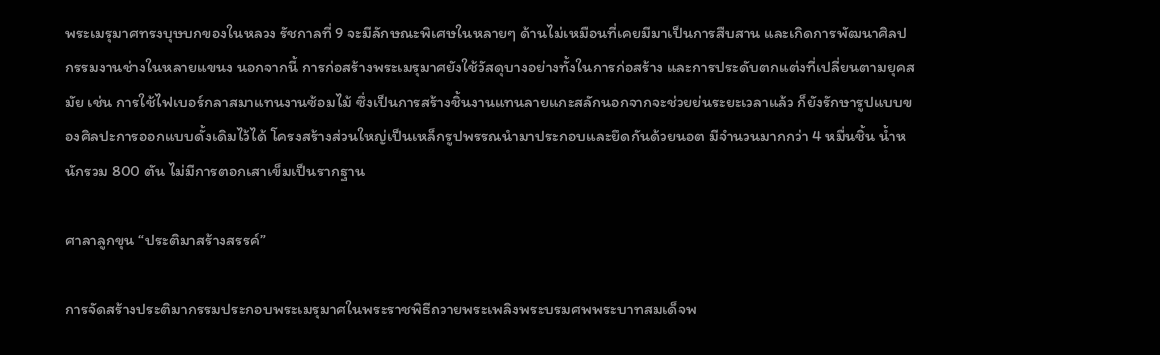พระเมรุมาศทรงบุษบกของในหลวง รัชกาลที่ 9 จะมีลักษณะพิเศษในหลายๆ ด้านไม่เหมือนที่เคยมีมาเป็นการสืบสาน และเกิดการพัฒนาศิลปกรรมงานช่างในหลายแขนง นอกจากนี้ การก่อสร้างพระเมรุมาศยังใช้วัสดุบางอย่างทั้งในการก่อสร้าง และการประดับตกแต่งที่เปลี่ยนตามยุคสมัย เช่น การใช้ไฟเบอร์กลาสมาแทนงานซ้อมไม้ ซึ่งเป็นการสร้างชิ้นงานแทนลายแกะสลักนอกจากจะช่วยย่นระยะเวลาแล้ว ก็ยังรักษารูปแบบของศิลปะการออกแบบดั้งเดิมไว้ได้ โครงสร้างส่วนใหญ่เป็นเหล็กรูปพรรณนำมาประกอบและยึดกันด้วยนอต มีจำนวนมากกว่า 4 หมื่นชิ้น น้ำหนักรวม 800 ตัน ไม่มีการตอกเสาเข็มเป็นรากฐาน

ศาลาลูกขุน “ประติมาสร้างสรรค์”

การจัดสร้างประติมากรรมประกอบพระเมรุมาศในพระราชพิธีถวายพระเพลิงพระบรมศพพระบาทสมเด็จพ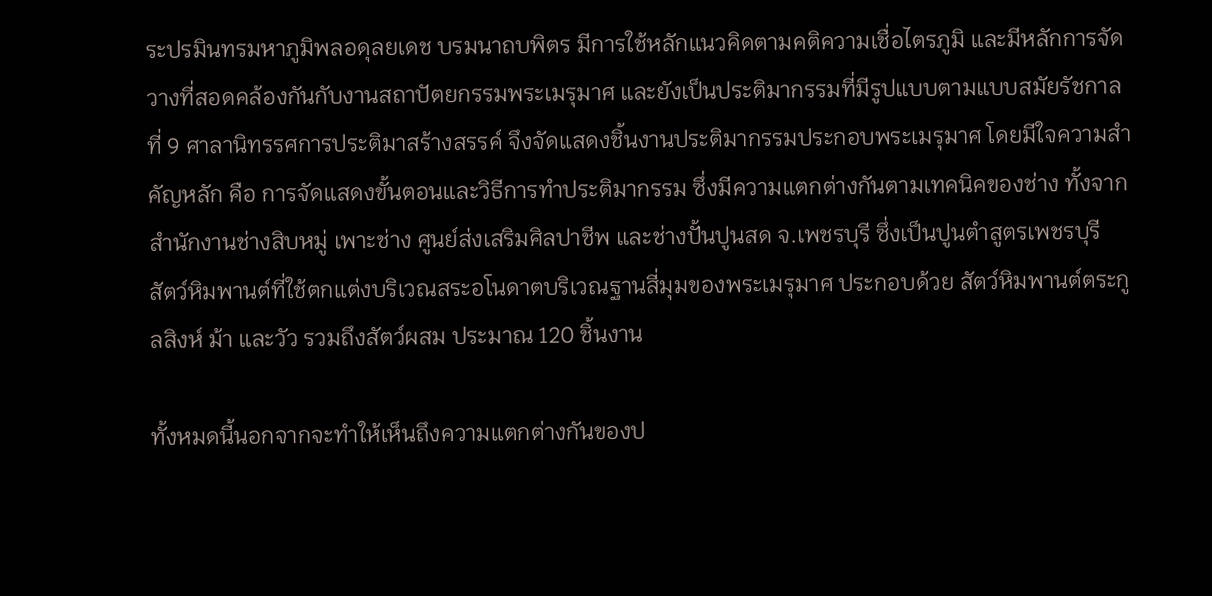ระปรมินทรมหาภูมิพลอดุลยเดช บรมนาถบพิตร มีการใช้หลักแนวคิดตามคติความเชื่อไตรภูมิ และมีหลักการจัดวางที่สอดคล้องกันกับงานสถาปัตยกรรมพระเมรุมาศ และยังเป็นประติมากรรมที่มีรูปแบบตามแบบสมัยรัชกาลที่ 9 ศาลานิทรรศการประติมาสร้างสรรค์ จึงจัดแสดงชิ้นงานประติมากรรมประกอบพระเมรุมาศ โดยมีใจความสำคัญหลัก คือ การจัดแสดงขั้นตอนและวิธีการทำประติมากรรม ซึ่งมีความแตกต่างกันตามเทคนิคของช่าง ทั้งจากสำนักงานช่างสิบหมู่ เพาะช่าง ศูนย์ส่งเสริมศิลปาชีพ และช่างปั้นปูนสด จ.เพชรบุรี ซึ่งเป็นปูนตำสูตรเพชรบุรี สัตว์หิมพานต์ที่ใช้ตกแต่งบริเวณสระอโนดาตบริเวณฐานสี่มุมของพระเมรุมาศ ประกอบด้วย สัตว์หิมพานต์ตระกูลสิงห์ ม้า และวัว รวมถึงสัตว์ผสม ประมาณ 120 ชิ้นงาน

ทั้งหมดนี้นอกจากจะทำให้เห็นถึงความแตกต่างกันของป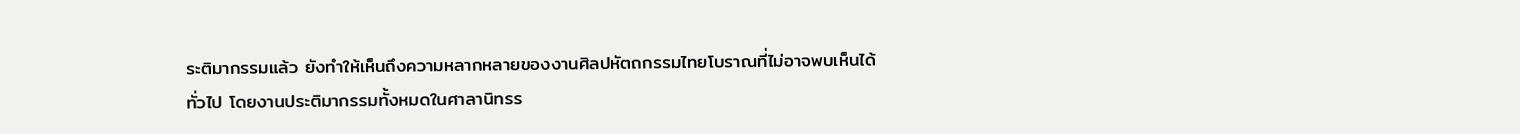ระติมากรรมแล้ว ยังทำให้เห็นถึงความหลากหลายของงานศิลปหัตถกรรมไทยโบราณที่ไม่อาจพบเห็นได้ทั่วไป โดยงานประติมากรรมทั้งหมดในศาลานิทรร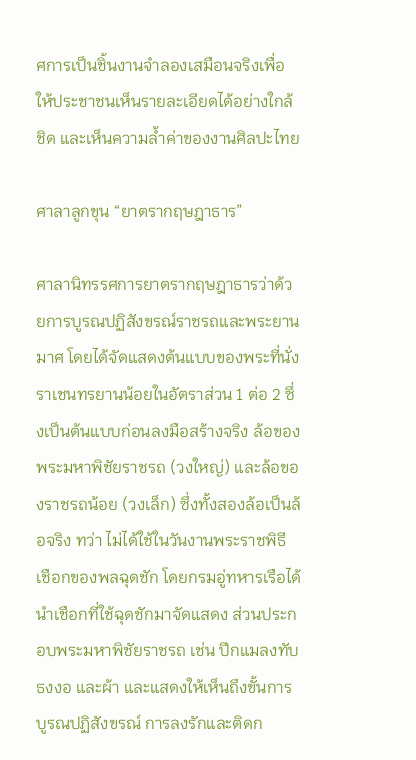ศการเป็นชิ้นงานจำลองเสมือนจริงเพื่อให้ประชาชนเห็นรายละเอียดได้อย่างใกล้ชิด และเห็นความล้ำค่าของงานศิลปะไทย

ศาลาลูกขุน “ยาตรากฤษฎาธาร”

ศาลานิทรรศการยาตรากฤษฎาธารว่าด้วยการบูรณปฏิสังขรณ์ราชรถและพระยานมาศ โดยได้จัดแสดงต้นแบบของพระที่นั่งราเชนทรยานน้อยในอัตราส่วน 1 ต่อ 2 ซึ่งเป็นต้นแบบก่อนลงมือสร้างจริง ล้อของพระมหาพิชัยราชรถ (วงใหญ่) และล้อของราชรถน้อย (วงเล็ก) ซึ่งทั้งสองล้อเป็นล้อจริง ทว่า ไม่ได้ใช้ในวันงานพระราชพิธี เชือกของพลฉุดชัก โดยกรมอู่ทหารเรือได้นำเชือกที่ใช้ฉุดชักมาจัดแสดง ส่วนประกอบพระมหาพิชัยราชรถ เช่น ปีกแมลงทับ ธงงอ และผ้า และแสดงให้เห็นถึงขั้นการบูรณปฏิสังขรณ์ การลงรักและติดก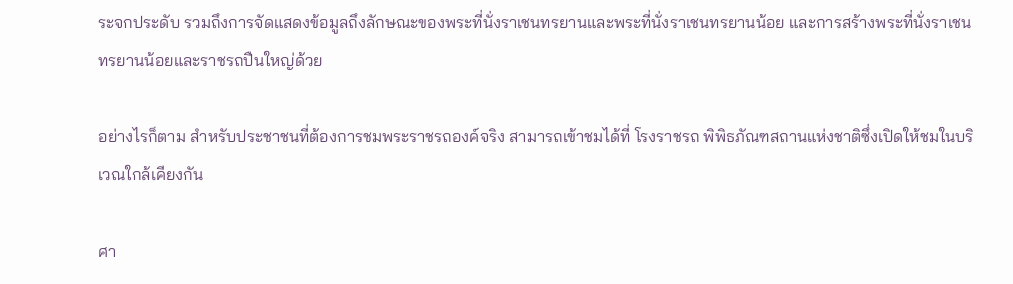ระจกประดับ รวมถึงการจัดแสดงข้อมูลถึงลักษณะของพระที่นั่งราเชนทรยานและพระที่นั่งราเชนทรยานน้อย และการสร้างพระที่นั่งราเชนทรยานน้อยและราชรถปืนใหญ่ด้วย

อย่างไรก็ตาม สำหรับประชาชนที่ต้องการชมพระราชรถองค์จริง สามารถเข้าชมได้ที่ โรงราชรถ พิพิธภัณฑสถานแห่งชาติซึ่งเปิดให้ชมในบริเวณใกล้เคียงกัน

ศา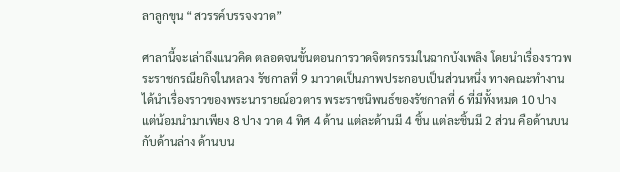ลาลูกขุน “สวรรค์บรรจงวาด”

ศาลานี้จะเล่าถึงแนวคิด ตลอดจนขั้นตอนการวาดจิตรกรรมในฉากบังเพลิง โดยนำเรื่องราวพระราชกรณียกิจในหลวง รัชกาลที่ 9 มาวาดเป็นภาพประกอบเป็นส่วนหนึ่ง ทางคณะทำงานได้นำเรื่องราวของพระนารายณ์อวตาร พระราชนิพนธ์ของรัชกาลที่ 6 ที่มีทั้งหมด 10 ปาง แต่น้อมนำมาเพียง 8 ปาง วาด 4 ทิศ 4 ด้าน แต่ละด้านมี 4 ชิ้น แต่ละชิ้นมี 2 ส่วน คือด้านบนกับด้านล่าง ด้านบน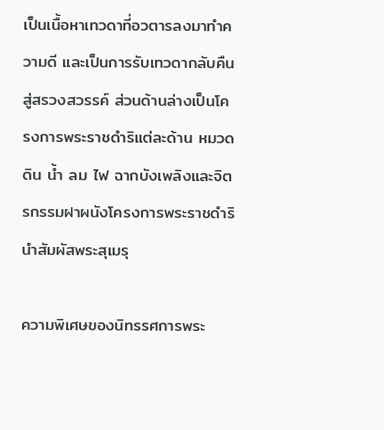เป็นเนื้อหาเทวดาที่อวตารลงมาทำความดี และเป็นการรับเทวดากลับคืนสู่สรวงสวรรค์ ส่วนด้านล่างเป็นโครงการพระราชดำริแต่ละด้าน หมวด ดิน น้ำ ลม ไฟ ฉากบังเพลิงและจิตรกรรมฝาผนังโครงการพระราชดำรินำสัมผัสพระสุเมรุ

ความพิเศษของนิทรรศการพระ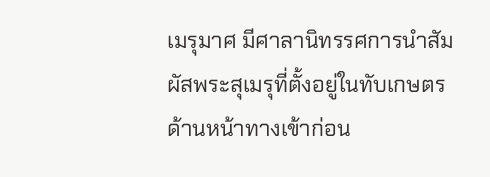เมรุมาศ มีศาลานิทรรศการนำสัมผัสพระสุเมรุที่ตั้งอยู่ในทับเกษตร ด้านหน้าทางเข้าก่อน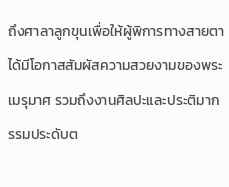ถึงศาลาลูกขุนเพื่อให้ผู้พิการทางสายตาได้มีโอกาสสัมผัสความสวยงามของพระเมรุมาศ รวมถึงงานศิลปะและประติมากรรมประดับต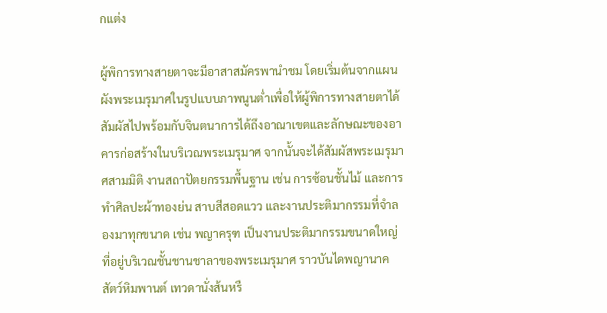กแต่ง

ผู้พิการทางสายตาจะมีอาสาสมัครพานำชม โดยเริ่มต้นจากแผนผังพระเมรุมาศในรูปแบบภาพนูนต่ำเพื่อให้ผู้พิการทางสายตาได้สัมผัสไปพร้อมกับจินตนาการได้ถึงอาณาเขตและลักษณะของอาคารก่อสร้างในบริเวณพระเมรุมาศ จากนั้นจะได้สัมผัสพระเมรุมาศสามมิติ งานสถาปัตยกรรมพื้นฐาน เช่น การซ้อนชั้นไม้ และการทำศิลปะผ้าทองย่น สาบสีสอดแวว และงานประติมากรรมที่จำลองมาทุกขนาด เช่น พญาครุฑ เป็นงานประติมากรรมขนาดใหญ่ที่อยู่บริเวณชั้นชานชาลาของพระเมรุมาศ ราวบันไดพญานาค สัตว์หิมพานต์ เทวดานั่งส้นหรื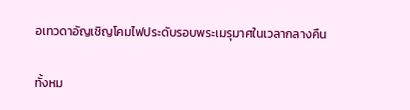อเทวดาอัญเชิญโคมไฟประดับรอบพระเมรุมาศในเวลากลางคืน

ทั้งหม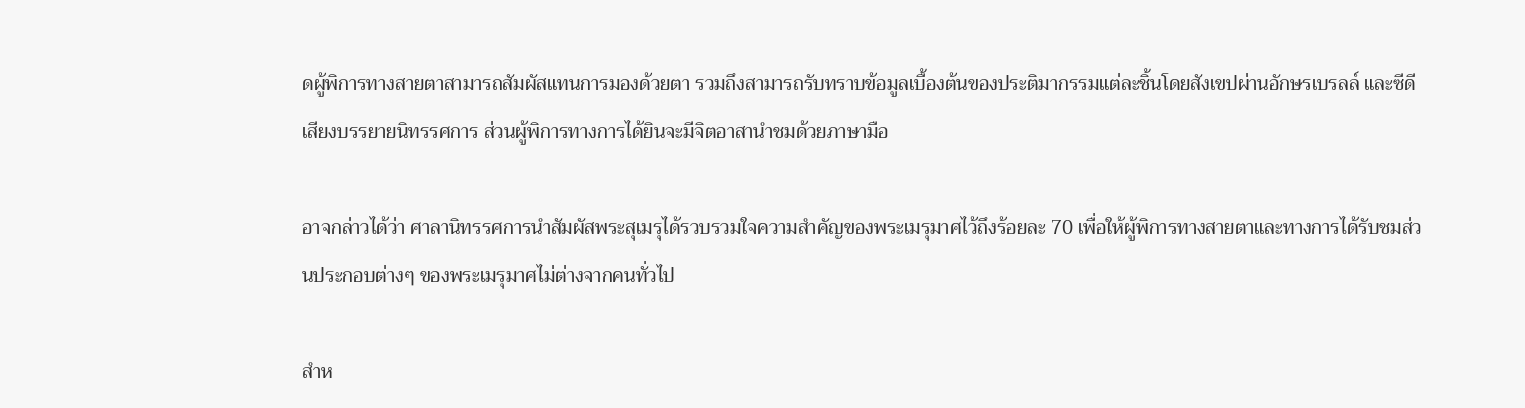ดผู้พิการทางสายตาสามารถสัมผัสแทนการมองด้วยตา รวมถึงสามารถรับทราบข้อมูลเบื้องต้นของประติมากรรมแต่ละชิ้นโดยสังเขปผ่านอักษรเบรลล์ และซีดีเสียงบรรยายนิทรรศการ ส่วนผู้พิการทางการได้ยินจะมีจิตอาสานำชมด้วยภาษามือ

อาจกล่าวได้ว่า ศาลานิทรรศการนำสัมผัสพระสุเมรุได้รวบรวมใจความสำคัญของพระเมรุมาศไว้ถึงร้อยละ 70 เพื่อให้ผู้พิการทางสายตาและทางการได้รับชมส่วนประกอบต่างๆ ของพระเมรุมาศไม่ต่างจากคนทั่วไป

สำห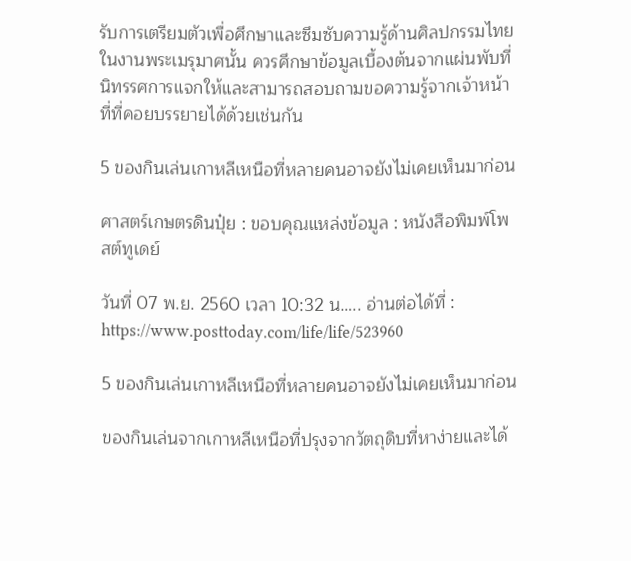รับการเตรียมตัวเพื่อศึกษาและซึมซับความรู้ด้านศิลปกรรมไทยในงานพระเมรุมาศนั้น ควรศึกษาข้อมูลเบื้องต้นจากแผ่นพับที่นิทรรศการแจกให้และสามารถสอบถามขอความรู้จากเจ้าหน้าที่ที่คอยบรรยายได้ด้วยเช่นกัน

5 ของกินเล่นเกาหลีเหนือที่หลายคนอาจยังไม่เคยเห็นมาก่อน

ศาสตร์เกษตรดินปุ๋ย : ขอบคุณแหล่งข้อมูล : หนังสือพิมพ์โพสต์ทูเดย์

วันที่ 07 พ.ย. 2560 เวลา 10:32 น….. อ่านต่อได้ที่ : https://www.posttoday.com/life/life/523960

5 ของกินเล่นเกาหลีเหนือที่หลายคนอาจยังไม่เคยเห็นมาก่อน

ของกินเล่นจากเกาหลีเหนือที่ปรุงจากวัตถุดิบที่หาง่ายและได้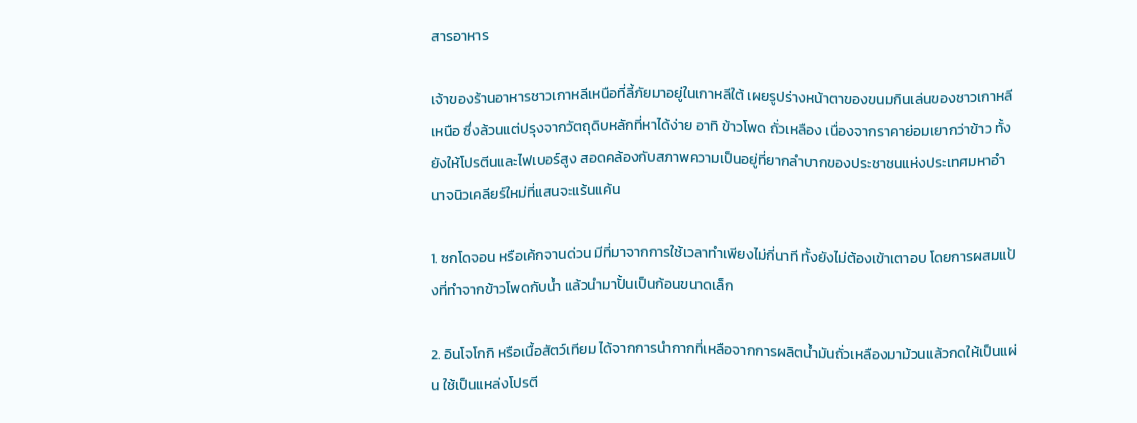สารอาหาร

เจ้าของร้านอาหารชาวเกาหลีเหนือที่ลี้ภัยมาอยู่ในเกาหลีใต้ เผยรูปร่างหน้าตาของขนมกินเล่นของชาวเกาหลีเหนือ ซึ่งล้วนแต่ปรุงจากวัตถุดิบหลักที่หาได้ง่าย อาทิ ข้าวโพด ถั่วเหลือง เนื่องจากราคาย่อมเยากว่าข้าว ทั้งยังให้โปรตีนและไฟเบอร์สูง สอดคล้องกับสภาพความเป็นอยู่ที่ยากลำบากของประชาชนแห่งประเทศมหาอำนาจนิวเคลียร์ใหม่ที่แสนจะแร้นแค้น

1. ซกโดจอน หรือเค้กจานด่วน มีที่มาจากการใช้เวลาทำเพียงไม่กี่นาที ทั้งยังไม่ต้องเข้าเตาอบ โดยการผสมแป้งที่ทำจากข้าวโพดกับน้ำ แล้วนำมาปั้นเป็นก้อนขนาดเล็ก

2. อินโจโกกิ หรือเนื้อสัตว์เทียม ได้จากการนำกากที่เหลือจากการผลิตน้ำมันถั่วเหลืองมาม้วนแล้วกดให้เป็นแผ่น ใช้เป็นแหล่งโปรตี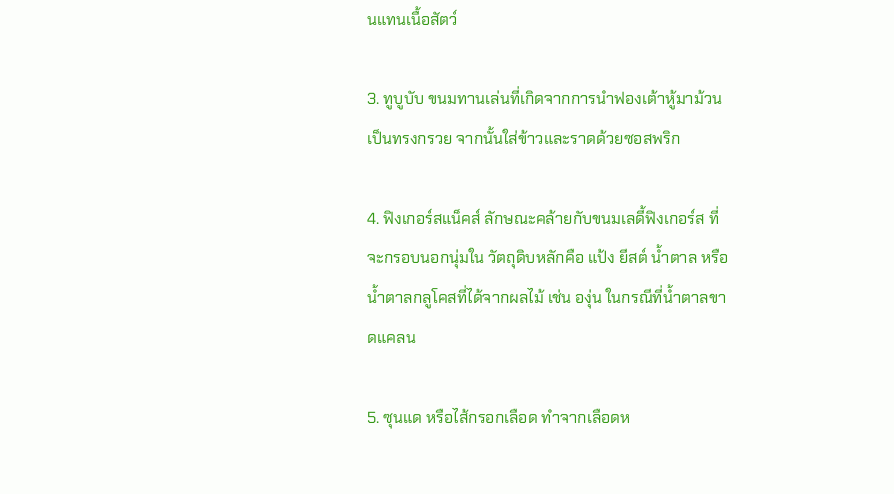นแทนเนื้อสัตว์

3. ทูบูบับ ขนมทานเล่นที่เกิดจากการนำฟองเต้าหู้มาม้วนเป็นทรงกรวย จากนั้นใส่ข้าวและราดด้วยซอสพริก

4. ฟิงเกอร์สแน็คส์ ลักษณะคล้ายกับขนมเลดี้ฟิงเกอร์ส ที่จะกรอบนอกนุ่มใน วัตถุดิบหลักคือ แป้ง ยีสต์ น้ำตาล หรือน้ำตาลกลูโคสที่ได้จากผลไม้ เช่น องุ่น ในกรณีที่น้ำตาลขาดแคลน

5. ซุนแด หรือไส้กรอกเลือด ทำจากเลือดห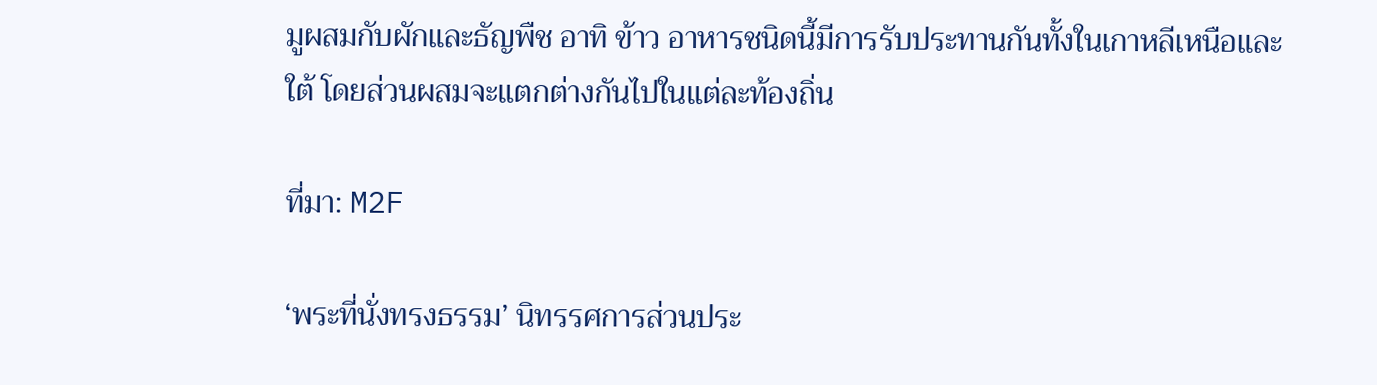มูผสมกับผักและธัญพืช อาทิ ข้าว อาหารชนิดนี้มีการรับประทานกันทั้งในเกาหลีเหนือและใต้ โดยส่วนผสมจะแตกต่างกันไปในแต่ละท้องถิ่น

ที่มา: M2F

‘พระที่นั่งทรงธรรม’ นิทรรศการส่วนประ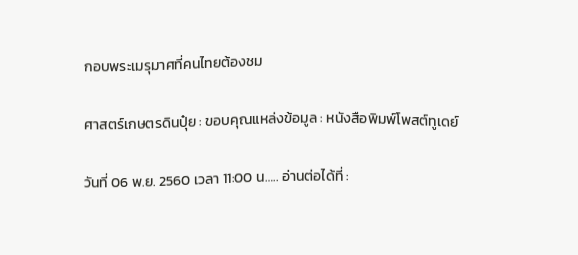กอบพระเมรุมาศที่คนไทยต้องชม

ศาสตร์เกษตรดินปุ๋ย : ขอบคุณแหล่งข้อมูล : หนังสือพิมพ์โพสต์ทูเดย์

วันที่ 06 พ.ย. 2560 เวลา 11:00 น….. อ่านต่อได้ที่ :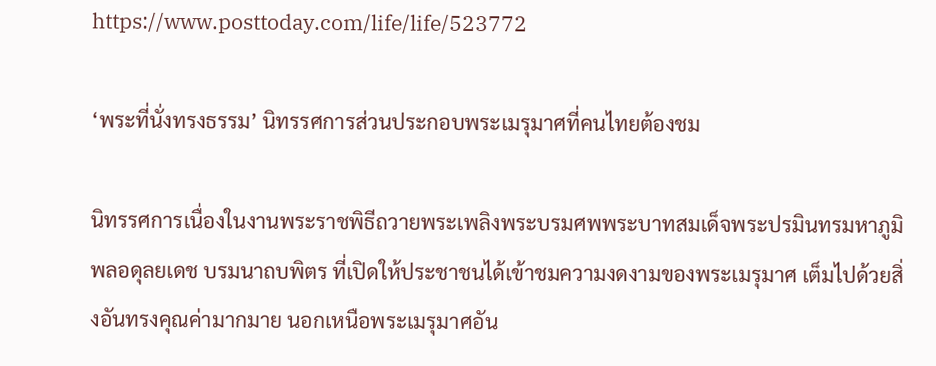https://www.posttoday.com/life/life/523772

‘พระที่นั่งทรงธรรม’ นิทรรศการส่วนประกอบพระเมรุมาศที่คนไทยต้องชม

นิทรรศการเนื่องในงานพระราชพิธีถวายพระเพลิงพระบรมศพพระบาทสมเด็จพระปรมินทรมหาภูมิพลอดุลยเดช บรมนาถบพิตร ที่เปิดให้ประชาชนได้เข้าชมความงดงามของพระเมรุมาศ เต็มไปด้วยสิ่งอันทรงคุณค่ามากมาย นอกเหนือพระเมรุมาศอัน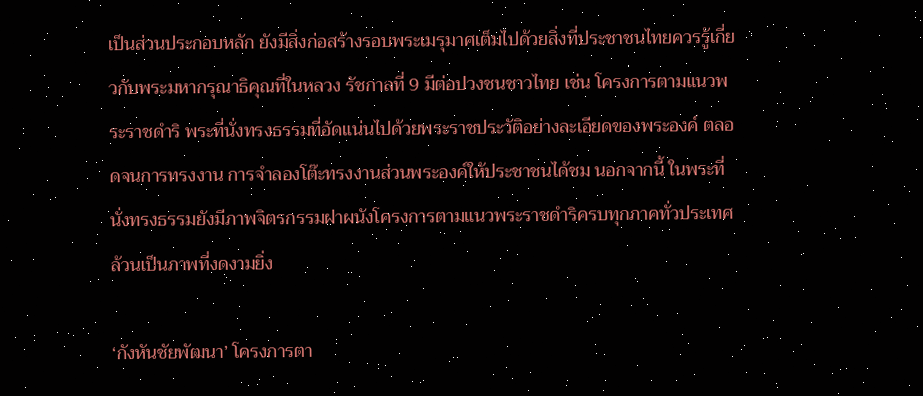เป็นส่วนประกอบหลัก ยังมีสิ่งก่อสร้างรอบพระเมรุมาศเต็มไปด้วยสิ่งที่ประชาชนไทยควรรู้เกี่ยวกับพระมหากรุณาธิคุณที่ในหลวง รัชกาลที่ 9 มีต่อปวงชนชาวไทย เช่น โครงการตามแนวพระราชดำริ พระที่นั่งทรงธรรมที่อัดแน่นไปด้วยพระราชประวัติอย่างละเอียดของพระองค์ ตลอดจนการทรงงาน การจำลองโต๊ะทรงงานส่วนพระองค์ให้ประชาชนได้ชม นอกจากนี้ ในพระที่นั่งทรงธรรมยังมีภาพจิตรกรรมฝาผนังโครงการตามแนวพระราชดำริครบทุกภาคทั่วประเทศ ล้วนเป็นภาพที่งดงามยิ่ง

‘กังหันชัยพัฒนา’ โครงการตา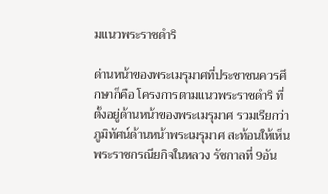มแนวพระราชดำริ

ด่านหน้าของพระเมรุมาศที่ประชาชนควรศึกษาก็คือ โครงการตามแนวพระราชดำริ ที่ตั้งอยู่ด้านหน้าของพระเมรุมาศ รวมเรียกว่า ภูมิทัศน์ด้านหน้าพระเมรุมาศ สะท้อนให้เห็นพระราชกรณียกิจในหลวง รัชกาลที่ 9อัน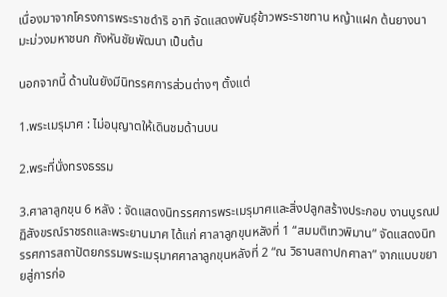เนื่องมาจากโครงการพระราชดำริ อาทิ จัดแสดงพันธุ์ข้าวพระราชทาน หญ้าแฝก ต้นยางนา มะม่วงมหาชนก กังหันชัยพัฒนา เป็นต้น

นอกจากนี้ ด้านในยังมีนิทรรศการส่วนต่างๆ ตั้งแต่

1.พระเมรุมาศ : ไม่อนุญาตให้เดินชมด้านบน

2.พระที่นั่งทรงธรรม

3.ศาลาลูกขุน 6 หลัง : จัดแสดงนิทรรศการพระเมรุมาศและสิ่งปลูกสร้างประกอบ งานบูรณปฏิสังขรณ์ราชรถและพระยานมาศ ได้แก่ ศาลาลูกขุนหลังที่ 1 “สมมติเทวพิมาน” จัดแสดงนิทรรศการสถาปัตยกรรมพระเมรุมาศศาลาลูกขุนหลังที่ 2 “ณ วิธานสถาปกศาลา” จากแบบขยายสู่การก่อ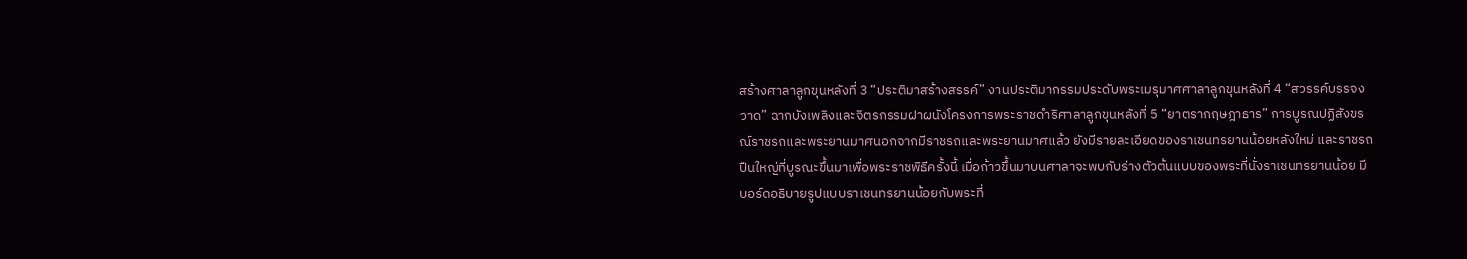สร้างศาลาลูกขุนหลังที่ 3 “ประติมาสร้างสรรค์” งานประติมากรรมประดับพระเมรุมาศศาลาลูกขุนหลังที่ 4 “สวรรค์บรรจงวาด” ฉากบังเพลิงและจิตรกรรมฝาผนังโครงการพระราชดำริศาลาลูกขุนหลังที่ 5 “ยาตรากฤษฎาธาร” การบูรณปฏิสังขรณ์ราชรถและพระยานมาศนอกจากมีราชรถและพระยานมาศแล้ว ยังมีรายละเอียดของราเชนทรยานน้อยหลังใหม่ และราชรถปืนใหญ่ที่บูรณะขึ้นมาเพื่อพระราชพิธีครั้งนี้ เมื่อก้าวขึ้นมาบนศาลาจะพบกับร่างตัวต้นแบบของพระที่นั่งราเชนทรยานน้อย มีบอร์ดอธิบายรูปแบบราเชนทรยานน้อยกับพระที่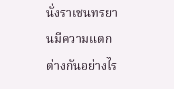นั่งราเชนทรยานมีความแตกต่างกันอย่างไร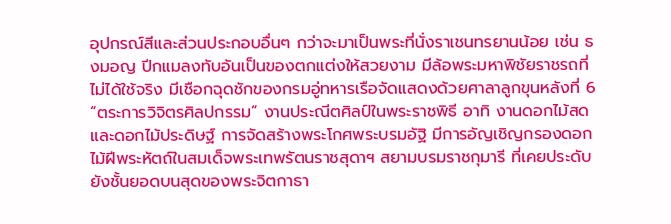อุปกรณ์สีและส่วนประกอบอื่นๆ กว่าจะมาเป็นพระที่นั่งราเชนทรยานน้อย เช่น ธงมอญ ปีกแมลงทับอันเป็นของตกแต่งให้สวยงาม มีล้อพระมหาพิชัยราชรถที่ไม่ได้ใช้จริง มีเชือกฉุดชักของกรมอู่ทหารเรือจัดแสดงด้วยศาลาลูกขุนหลังที่ 6 “ตระการวิจิตรศิลปกรรม” งานประณีตศิลป์ในพระราชพิธี อาทิ งานดอกไม้สดและดอกไม้ประดิษฐ์ การจัดสร้างพระโกศพระบรมอัฐิ มีการอัญเชิญกรองดอกไม้ฝีพระหัตถ์ในสมเด็จพระเทพรัตนราชสุดาฯ สยามบรมราชกุมารี ที่เคยประดับยังชั้นยอดบนสุดของพระจิตกาธา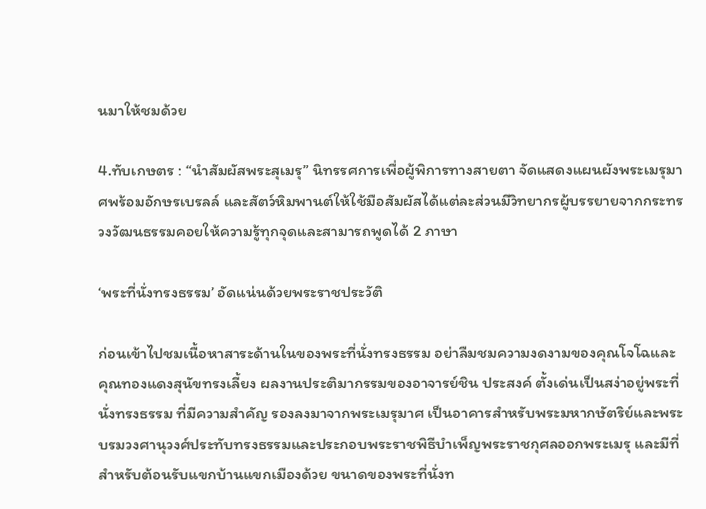นมาให้ชมด้วย

4.ทับเกษตร : “นำสัมผัสพระสุเมรุ” นิทรรศการเพื่อผู้พิการทางสายตา จัดแสดงแผนผังพระเมรุมาศพร้อมอักษรเบรลล์ และสัตว์หิมพานต์ให้ใช้มือสัมผัสได้แต่ละส่วนมีวิทยากรผู้บรรยายจากกระทรวงวัฒนธรรมคอยให้ความรู้ทุกจุดและสามารถพูดได้ 2 ภาษา

‘พระที่นั่งทรงธรรม’ อัดแน่นด้วยพระราชประวัติ

ก่อนเข้าไปชมเนื้อหาสาระด้านในของพระที่นั่งทรงธรรม อย่าลืมชมความงดงามของคุณโจโฉและคุณทองแดงสุนัขทรงเลี้ยง ผลงานประติมากรรมของอาจารย์ชิน ประสงค์ ตั้งเด่นเป็นสง่าอยู่พระที่นั่งทรงธรรม ที่มีความสำคัญ รองลงมาจากพระเมรุมาศ เป็นอาคารสำหรับพระมหากษัตริย์และพระบรมวงศานุวงศ์ประทับทรงธรรมและประกอบพระราชพิธีบำเพ็ญพระราชกุศลออกพระเมรุ และมีที่สำหรับต้อนรับแขกบ้านแขกเมืองด้วย ขนาดของพระที่นั่งท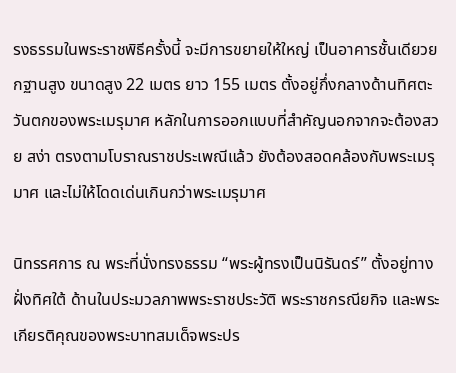รงธรรมในพระราชพิธีครั้งนี้ จะมีการขยายให้ใหญ่ เป็นอาคารชั้นเดียวยกฐานสูง ขนาดสูง 22 เมตร ยาว 155 เมตร ตั้งอยู่กึ่งกลางด้านทิศตะวันตกของพระเมรุมาศ หลักในการออกแบบที่สำคัญนอกจากจะต้องสวย สง่า ตรงตามโบราณราชประเพณีแล้ว ยังต้องสอดคล้องกับพระเมรุมาศ และไม่ให้โดดเด่นเกินกว่าพระเมรุมาศ

นิทรรศการ ณ พระที่นั่งทรงธรรม “พระผู้ทรงเป็นนิรันดร์” ตั้งอยู่ทางฝั่งทิศใต้ ด้านในประมวลภาพพระราชประวัติ พระราชกรณียกิจ และพระเกียรติคุณของพระบาทสมเด็จพระปร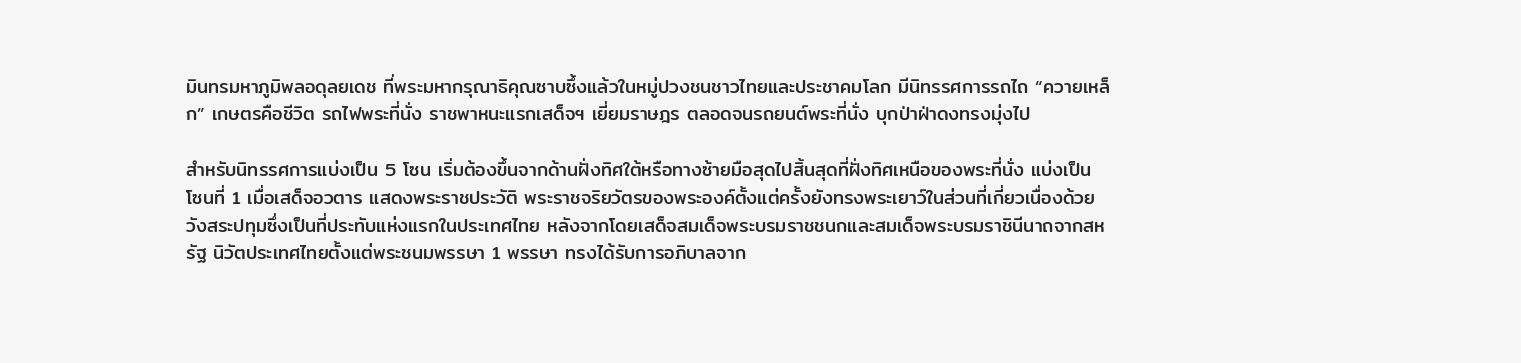มินทรมหาภูมิพลอดุลยเดช ที่พระมหากรุณาธิคุณซาบซึ้งแล้วในหมู่ปวงชนชาวไทยและประชาคมโลก มีนิทรรศการรถไถ “ควายเหล็ก” เกษตรคือชีวิต รถไฟพระที่นั่ง ราชพาหนะแรกเสด็จฯ เยี่ยมราษฎร ตลอดจนรถยนต์พระที่นั่ง บุกป่าฝ่าดงทรงมุ่งไป

สำหรับนิทรรศการแบ่งเป็น 5 โซน เริ่มต้องขึ้นจากด้านฝั่งทิศใต้หรือทางซ้ายมือสุดไปสิ้นสุดที่ฝั่งทิศเหนือของพระที่นั่ง แบ่งเป็น โซนที่ 1 เมื่อเสด็จอวตาร แสดงพระราชประวัติ พระราชจริยวัตรของพระองค์ตั้งแต่ครั้งยังทรงพระเยาว์ในส่วนที่เกี่ยวเนื่องด้วยวังสระปทุมซึ่งเป็นที่ประทับแห่งแรกในประเทศไทย หลังจากโดยเสด็จสมเด็จพระบรมราชชนกและสมเด็จพระบรมราชินีนาถจากสหรัฐ นิวัตประเทศไทยตั้งแต่พระชนมพรรษา 1 พรรษา ทรงได้รับการอภิบาลจาก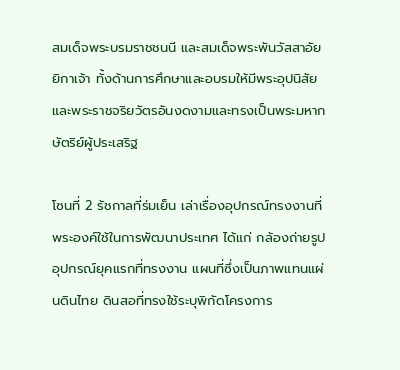สมเด็จพระบรมราชชนนี และสมเด็จพระพันวัสสาอัยยิกาเจ้า ทั้งด้านการศึกษาและอบรมให้มีพระอุปนิสัยและพระราชจริยวัตรอันงดงามและทรงเป็นพระมหากษัตริย์ผู้ประเสริฐ

โซนที่ 2 รัชกาลที่ร่มเย็น เล่าเรื่องอุปกรณ์ทรงงานที่พระองค์ใช้ในการพัฒนาประเทศ ได้แก่ กล้องถ่ายรูป อุปกรณ์ยุคแรกที่ทรงงาน แผนที่ซึ่งเป็นภาพแทนแผ่นดินไทย ดินสอที่ทรงใช้ระบุพิกัดโครงการ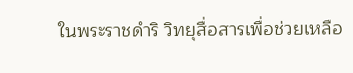ในพระราชดำริ วิทยุสื่อสารเพื่อช่วยเหลือ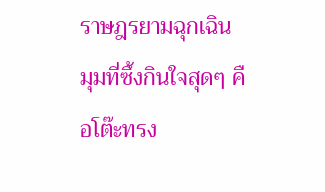ราษฎรยามฉุกเฉิน มุมที่ซึ้งกินใจสุดๆ คือโต๊ะทรง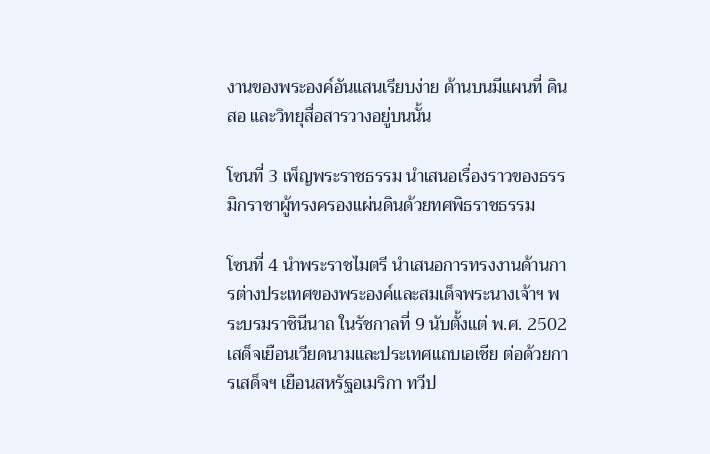งานของพระองค์อันแสนเรียบง่าย ด้านบนมีแผนที่ ดินสอ และวิทยุสื่อสารวางอยู่บนนั้น

โซนที่ 3 เพ็ญพระราชธรรม นำเสนอเรื่องราวของธรรมิกราชาผู้ทรงครองแผ่นดินด้วยทศพิธราชธรรม

โซนที่ 4 นำพระราชไมตรี นำเสนอการทรงงานด้านการต่างประเทศของพระองค์และสมเด็จพระนางเจ้าฯ พระบรมราชินีนาถ ในรัชกาลที่ 9 นับตั้งแต่ พ.ศ. 2502 เสด็จเยือนเวียดนามและประเทศแถบเอเชีย ต่อด้วยการเสด็จฯ เยือนสหรัฐอเมริกา ทวีป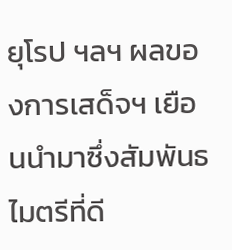ยุโรป ฯลฯ ผลของการเสด็จฯ เยือนนำมาซึ่งสัมพันธไมตรีที่ดี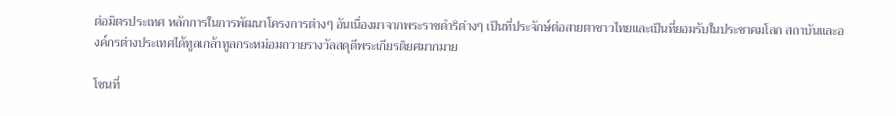ต่อมิตรประเทศ หลักการในการพัฒนาโครงการต่างๆ อันเนื่องมาจากพระราชดำริต่างๆ เป็นที่ประจักษ์ต่อสายตาชาวไทยและเป็นที่ยอมรับในประชาคมโลก สถาบันและองค์กรต่างประเทศได้ทูลเกล้าทูลกระหม่อมถวายรางวัลสดุดีพระเกียรติยศมากมาย

โซนที่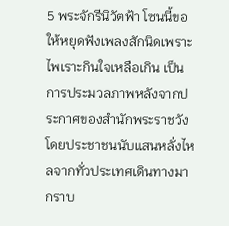5 พระจักรีนิวัตฟ้า โซนนี้ขอให้หยุดฟังเพลงสักนิดเพราะไพเราะกินใจเหลือเกิน เป็นการประมวลภาพหลังจากประกาศของสำนักพระราชวังโดยประชาชนนับแสนหลั่งไหลจากทั่วประเทศเดินทางมากราบ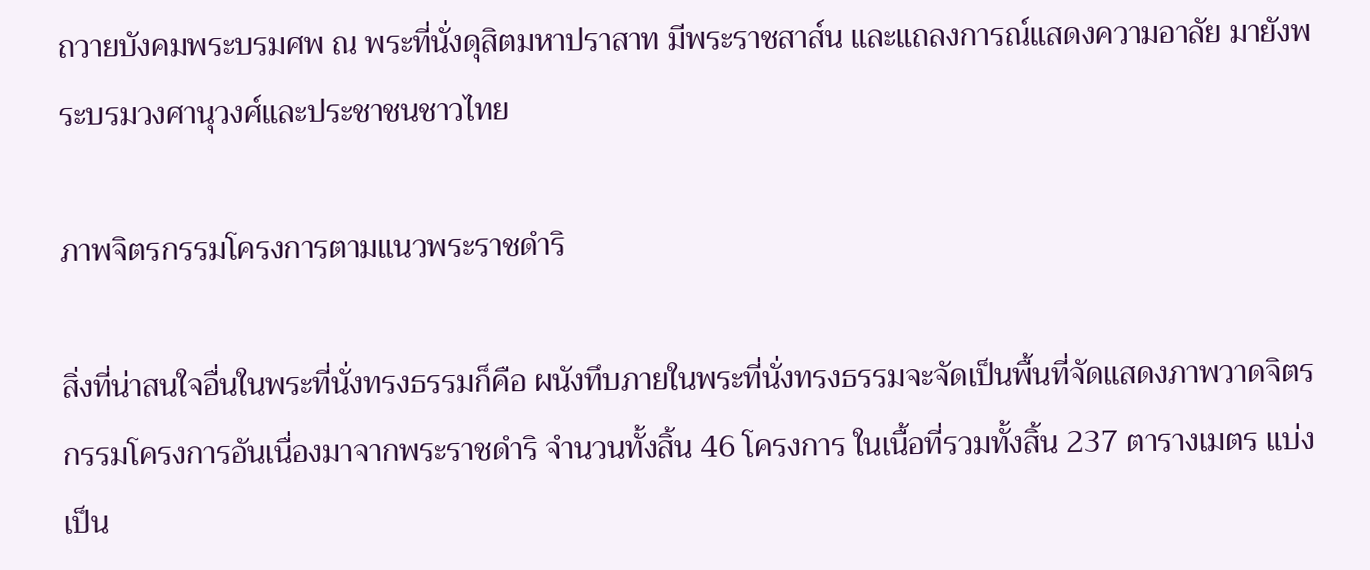ถวายบังคมพระบรมศพ ณ พระที่นั่งดุสิตมหาปราสาท มีพระราชสาส์น และแถลงการณ์แสดงความอาลัย มายังพระบรมวงศานุวงศ์และประชาชนชาวไทย

ภาพจิตรกรรมโครงการตามแนวพระราชดำริ

สิ่งที่น่าสนใจอื่นในพระที่นั่งทรงธรรมก็คือ ผนังทึบภายในพระที่นั่งทรงธรรมจะจัดเป็นพื้นที่จัดแสดงภาพวาดจิตรกรรมโครงการอันเนื่องมาจากพระราชดำริ จำนวนทั้งสิ้น 46 โครงการ ในเนื้อที่รวมทั้งสิ้น 237 ตารางเมตร แบ่งเป็น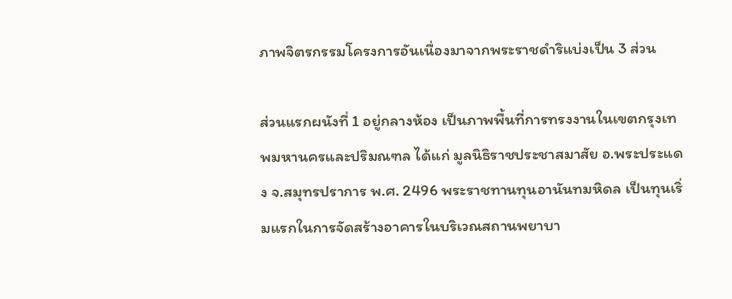ภาพจิตรกรรมโครงการอันเนื่องมาจากพระราชดำริแบ่งเป็น 3 ส่วน

ส่วนแรกผนังที่ 1 อยู่กลางห้อง เป็นภาพพื้นที่การทรงงานในเขตกรุงเทพมหานครและปริมณฑล ได้แก่ มูลนิธิราชประชาสมาสัย อ.พระประแดง จ.สมุทรปราการ พ.ศ. 2496 พระราชทานทุนอานันทมหิดล เป็นทุนเริ่มแรกในการจัดสร้างอาคารในบริเวณสถานพยาบา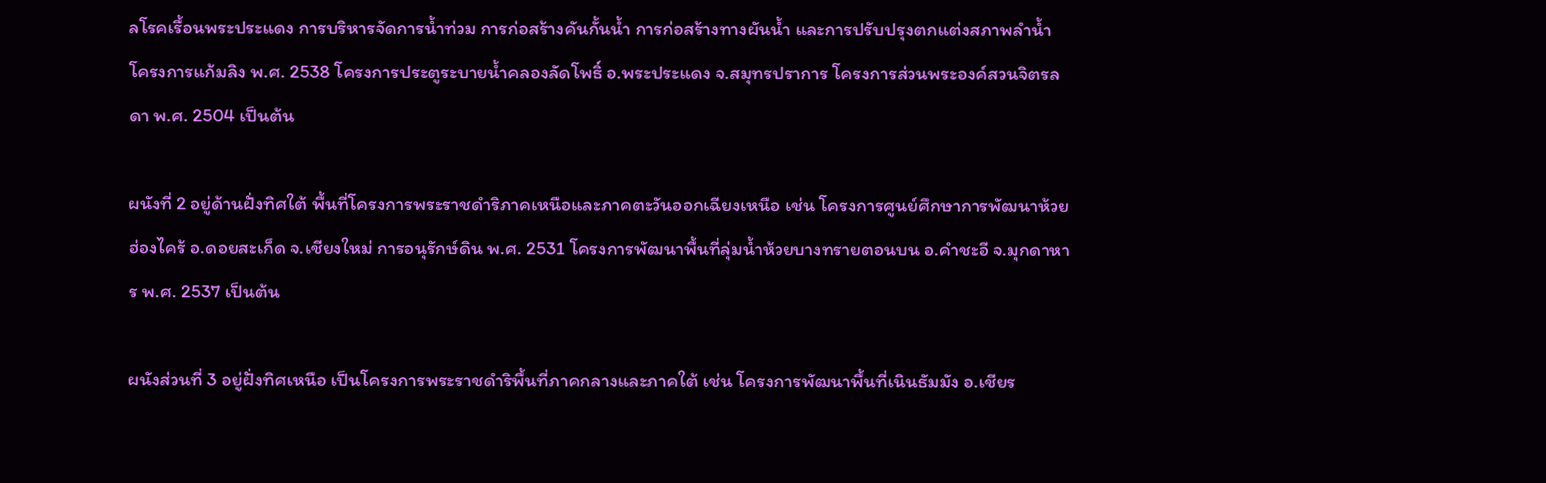ลโรคเรื้อนพระประแดง การบริหารจัดการน้ำท่วม การก่อสร้างคันกั้นน้ำ การก่อสร้างทางผันน้ำ และการปรับปรุงตกแต่งสภาพลำน้ำ โครงการแก้มลิง พ.ศ. 2538 โครงการประตูระบายน้ำคลองลัดโพธิ์ อ.พระประแดง จ.สมุทรปราการ โครงการส่วนพระองค์สวนจิตรลดา พ.ศ. 2504 เป็นต้น

ผนังที่ 2 อยู่ด้านฝั่งทิศใต้ พื้นที่โครงการพระราชดำริภาคเหนือและภาคตะวันออกเฉียงเหนือ เช่น โครงการศูนย์ศึกษาการพัฒนาห้วยฮ่องไคร้ อ.ดอยสะเก็ด จ.เชียงใหม่ การอนุรักษ์ดิน พ.ศ. 2531 โครงการพัฒนาพื้นที่ลุ่มน้ำห้วยบางทรายตอนบน อ.คำชะอี จ.มุกดาหาร พ.ศ. 2537 เป็นต้น

ผนังส่วนที่ 3 อยู่ฝั่งทิศเหนือ เป็นโครงการพระราชดำริพื้นที่ภาคกลางและภาคใต้ เช่น โครงการพัฒนาพื้นที่เนินธัมมัง อ.เชียร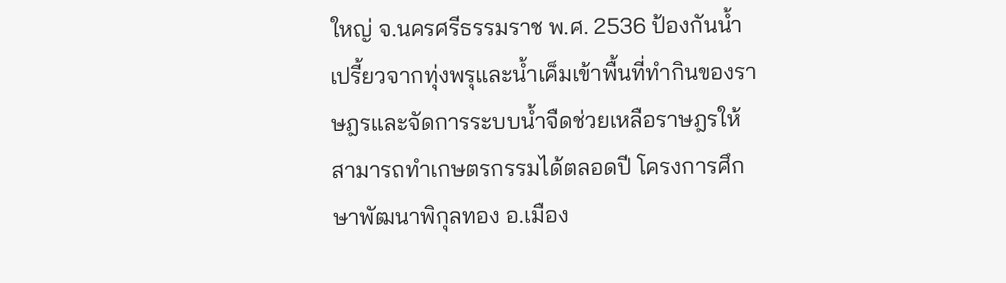ใหญ่ จ.นครศรีธรรมราช พ.ศ. 2536 ป้องกันน้ำเปรี้ยวจากทุ่งพรุและน้ำเค็มเข้าพื้นที่ทำกินของราษฎรและจัดการระบบน้ำจืดช่วยเหลือราษฎรให้สามารถทำเกษตรกรรมได้ตลอดปี โครงการศึกษาพัฒนาพิกุลทอง อ.เมือง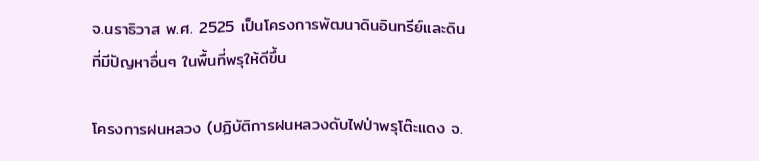จ.นราธิวาส พ.ศ. 2525 เป็นโครงการพัฒนาดินอินทรีย์และดินที่มีปัญหาอื่นๆ ในพื้นที่พรุให้ดีขึ้น

โครงการฝนหลวง (ปฏิบัติการฝนหลวงดับไฟป่าพรุโต๊ะแดง จ.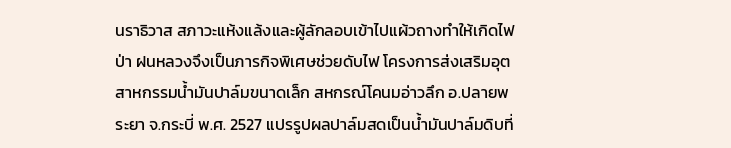นราธิวาส สภาวะแห้งแล้งและผู้ลักลอบเข้าไปแผ้วถางทำให้เกิดไฟป่า ฝนหลวงจึงเป็นภารกิจพิเศษช่วยดับไฟ โครงการส่งเสริมอุตสาหกรรมน้ำมันปาล์มขนาดเล็ก สหกรณ์โคนมอ่าวลึก อ.ปลายพระยา จ.กระบี่ พ.ศ. 2527 แปรรูปผลปาล์มสดเป็นน้ำมันปาล์มดิบที่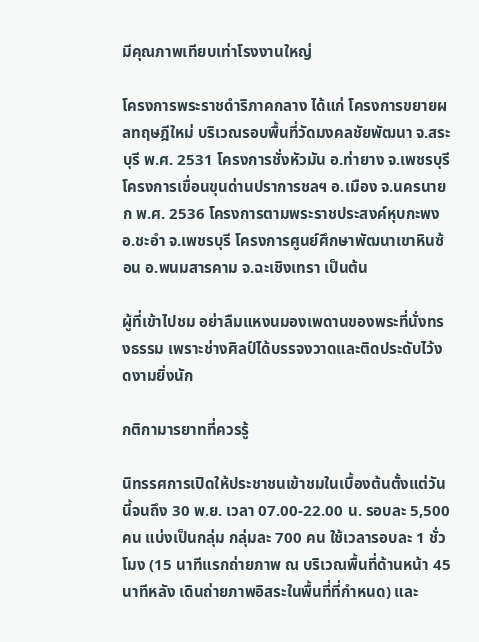มีคุณภาพเทียบเท่าโรงงานใหญ่

โครงการพระราชดำริภาคกลาง ได้แก่ โครงการขยายผลทฤษฎีใหม่ บริเวณรอบพื้นที่วัดมงคลชัยพัฒนา จ.สระบุรี พ.ศ. 2531 โครงการชั่งหัวมัน อ.ท่ายาง จ.เพชรบุรี โครงการเขื่อนขุนด่านปราการชลฯ อ.เมือง จ.นครนายก พ.ศ. 2536 โครงการตามพระราชประสงค์หุบกะพง อ.ชะอำ จ.เพชรบุรี โครงการศูนย์ศึกษาพัฒนาเขาหินซ้อน อ.พนมสารคาม จ.ฉะเชิงเทรา เป็นต้น

ผู้ที่เข้าไปชม อย่าลืมแหงนมองเพดานของพระที่นั่งทรงธรรม เพราะช่างศิลป์ได้บรรจงวาดและติดประดับไว้งดงามยิ่งนัก

กติกามารยาทที่ควรรู้

นิทรรศการเปิดให้ประชาชนเข้าชมในเบื้องต้นตั้งแต่วันนี้จนถึง 30 พ.ย. เวลา 07.00-22.00 น. รอบละ 5,500 คน แบ่งเป็นกลุ่ม กลุ่มละ 700 คน ใช้เวลารอบละ 1 ชั่วโมง (15 นาทีแรกถ่ายภาพ ณ บริเวณพื้นที่ด้านหน้า 45 นาทีหลัง เดินถ่ายภาพอิสระในพื้นที่ที่กำหนด) และ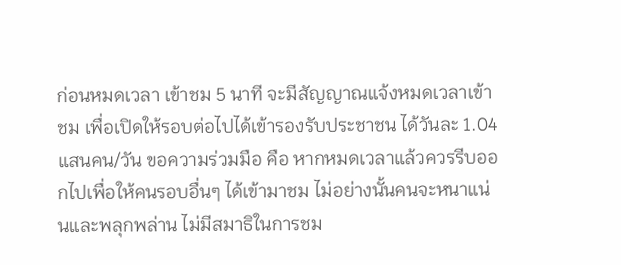ก่อนหมดเวลา เข้าชม 5 นาที จะมีสัญญาณแจ้งหมดเวลาเข้าชม เพื่อเปิดให้รอบต่อไปได้เข้ารองรับประชาชน ได้วันละ 1.04 แสนคน/วัน ขอความร่วมมือ คือ หากหมดเวลาแล้วควรรีบออกไปเพื่อให้คนรอบอื่นๆ ได้เข้ามาชม ไม่อย่างนั้นคนจะหนาแน่นและพลุกพล่าน ไม่มีสมาธิในการชม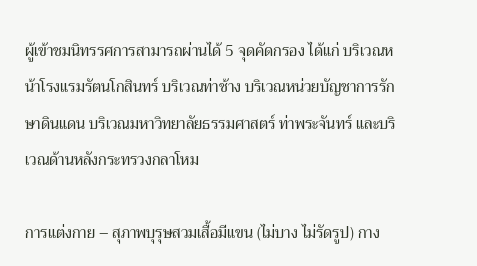ผู้เข้าชมนิทรรศการสามารถผ่านได้ 5 จุดคัดกรอง ได้แก่ บริเวณหน้าโรงแรมรัตนโกสินทร์ บริเวณท่าช้าง บริเวณหน่วยบัญชาการรักษาดินแดน บริเวณมหาวิทยาลัยธรรมศาสตร์ ท่าพระจันทร์ และบริเวณด้านหลังกระทรวงกลาโหม

การแต่งกาย – สุภาพบุรุษสวมเสื้อมีแขน (ไม่บาง ไม่รัดรูป) กาง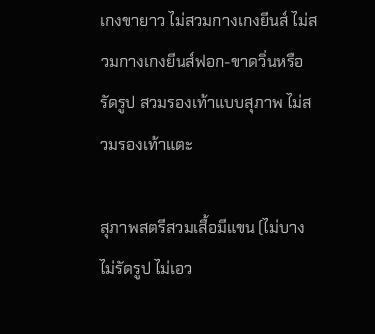เกงขายาว ไม่สวมกางเกงยีนส์ ไม่สวมกางเกงยีนส์ฟอก-ขาดวิ่นหรือรัดรูป สวมรองเท้าแบบสุภาพ ไม่สวมรองเท้าแตะ

สุภาพสตรีสวมเสื้อมีแขน (ไม่บาง ไม่รัดรูป ไม่เอว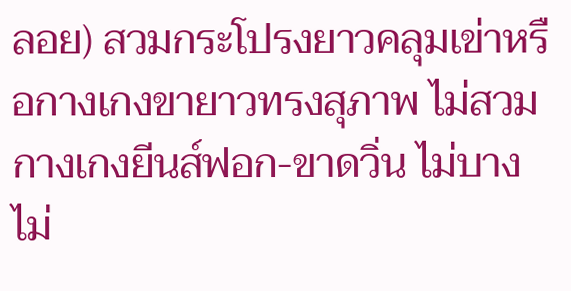ลอย) สวมกระโปรงยาวคลุมเข่าหรือกางเกงขายาวทรงสุภาพ ไม่สวมกางเกงยีนส์ฟอก-ขาดวิ่น ไม่บาง ไม่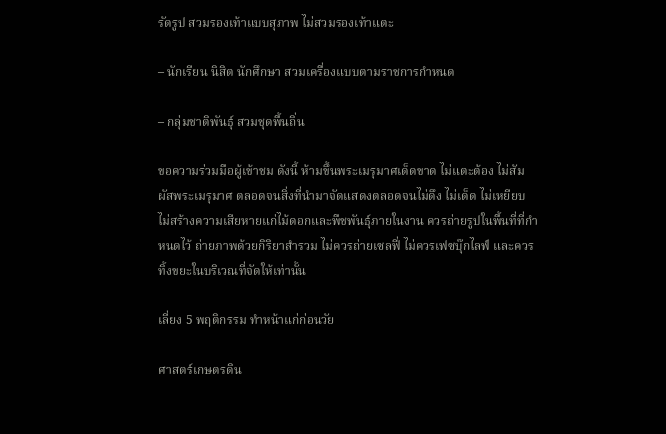รัดรูป สวมรองเท้าแบบสุภาพ ไม่สวมรองเท้าแตะ

– นักเรียน นิสิต นักศึกษา สวมเครื่องแบบตามราชการกำหนด

– กลุ่มชาติพันธุ์ สวมชุดพื้นถิ่น

ขอความร่วมมือผู้เข้าชม ดังนี้ ห้ามขึ้นพระเมรุมาศเด็ดขาด ไม่แตะต้อง ไม่สัมผัสพระเมรุมาศ ตลอดจนสิ่งที่นำมาจัดแสดงตลอดจนไม่ดึง ไม่เด็ด ไม่เหยียบ ไม่สร้างความเสียหายแก่ไม้ดอกและพืชพันธุ์ภายในงาน ควรถ่ายรูปในพื้นที่ที่กำหนดไว้ ถ่ายภาพด้วยกิริยาสำรวม ไม่ควรถ่ายเซลฟี่ ไม่ควรเฟซบุ๊กไลฟ์ และควรทิ้งขยะในบริเวณที่จัดให้เท่านั้น

เลี่ยง 5 พฤติกรรม ทำหน้าแก่ก่อนวัย

ศาสตร์เกษตรดิน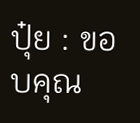ปุ๋ย : ขอบคุณ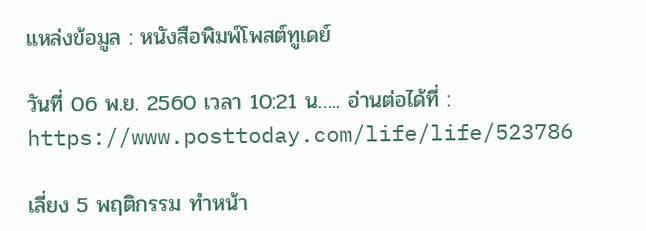แหล่งข้อมูล : หนังสือพิมพ์โพสต์ทูเดย์

วันที่ 06 พ.ย. 2560 เวลา 10:21 น….. อ่านต่อได้ที่ : https://www.posttoday.com/life/life/523786

เลี่ยง 5 พฤติกรรม ทำหน้า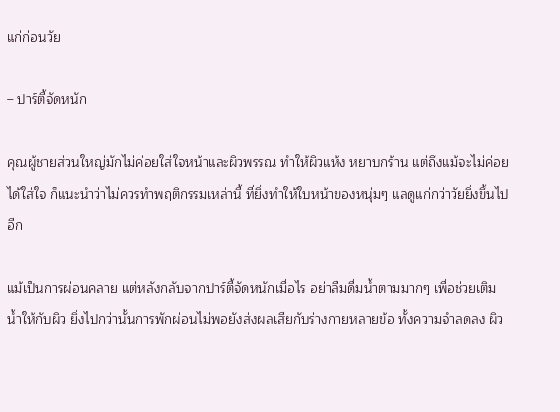แก่ก่อนวัย

– ปาร์ตี้จัดหนัก

คุณผู้ชายส่วนใหญ่มักไม่ค่อยใส่ใจหน้าและผิวพรรณ ทำให้ผิวแห้ง หยาบกร้าน แต่ถึงแม้จะไม่ค่อยได้ใส่ใจ ก็แนะนำว่าไม่ควรทำพฤติกรรมเหล่านี้ ที่ยิ่งทำให้ใบหน้าของหนุ่มๆ แลดูแก่กว่าวัยยิ่งขึ้นไปอีก

แม้เป็นการผ่อนคลาย แต่หลังกลับจากปาร์ตี้จัดหนักเมื่อไร อย่าลืมดื่มน้ำตามมากๆ เพื่อช่วยเติมน้ำให้กับผิว ยิ่งไปกว่านั้นการพักผ่อนไม่พอยังส่งผลเสียกับร่างกายหลายข้อ ทั้งความจำลดลง ผิว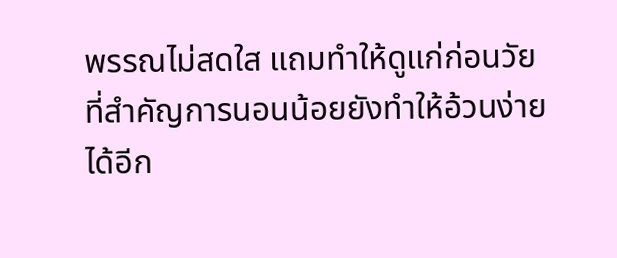พรรณไม่สดใส แถมทำให้ดูแก่ก่อนวัย ที่สำคัญการนอนน้อยยังทำให้อ้วนง่ายได้อีก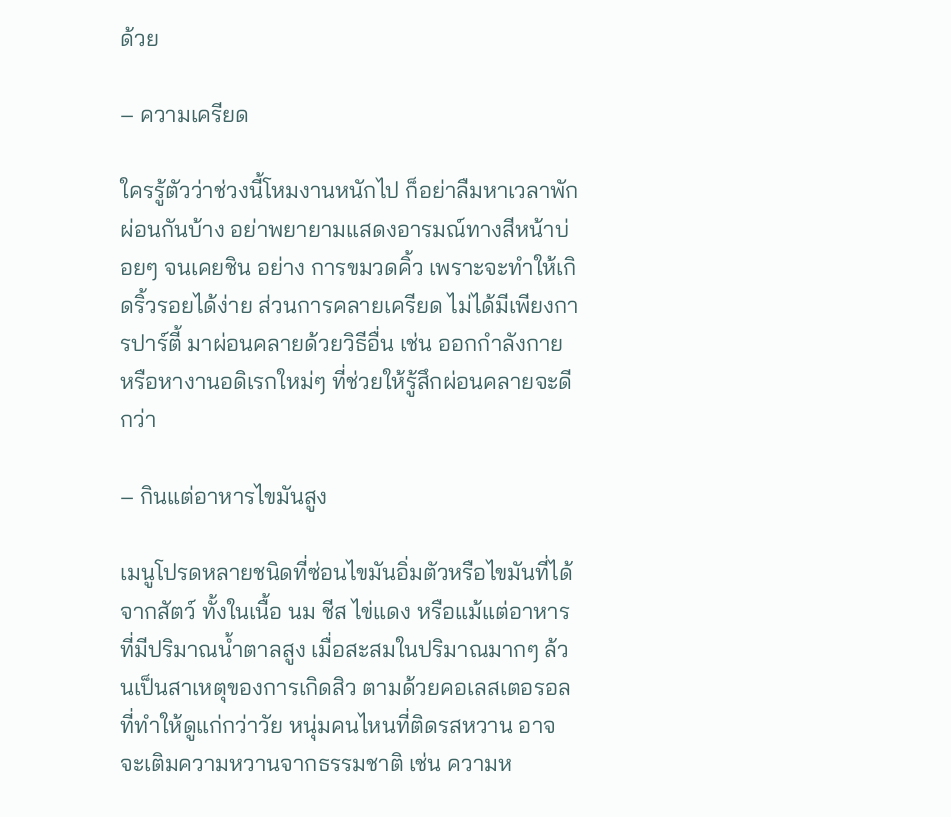ด้วย

– ความเครียด

ใครรู้ตัวว่าช่วงนี้โหมงานหนักไป ก็อย่าลืมหาเวลาพักผ่อนกันบ้าง อย่าพยายามแสดงอารมณ์ทางสีหน้าบ่อยๆ จนเคยชิน อย่าง การขมวดคิ้ว เพราะจะทำให้เกิดริ้วรอยได้ง่าย ส่วนการคลายเครียด ไม่ได้มีเพียงการปาร์ตี้ มาผ่อนคลายด้วยวิธีอื่น เช่น ออกกำลังกาย หรือหางานอดิเรกใหม่ๆ ที่ช่วยให้รู้สึกผ่อนคลายจะดีกว่า

– กินแต่อาหารไขมันสูง

เมนูโปรดหลายชนิดที่ซ่อนไขมันอิ่มตัวหรือไขมันที่ได้จากสัตว์ ทั้งในเนื้อ นม ชีส ไข่แดง หรือแม้แต่อาหารที่มีปริมาณน้ำตาลสูง เมื่อสะสมในปริมาณมากๆ ล้วนเป็นสาเหตุของการเกิดสิว ตามด้วยคอเลสเตอรอล ที่ทำให้ดูแก่กว่าวัย หนุ่มคนไหนที่ติดรสหวาน อาจจะเติมความหวานจากธรรมชาติ เช่น ความห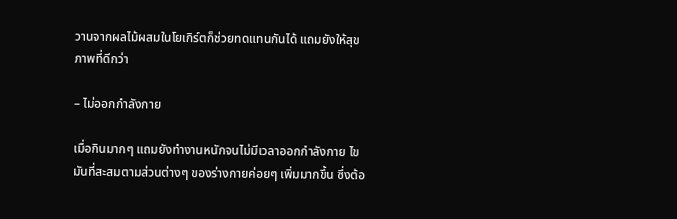วานจากผลไม้ผสมในโยเกิร์ตก็ช่วยทดแทนกันได้ แถมยังให้สุขภาพที่ดีกว่า

– ไม่ออกกำลังกาย

เมื่อกินมากๆ แถมยังทำงานหนักจนไม่มีเวลาออกกำลังกาย ไขมันที่สะสมตามส่วนต่างๆ ของร่างกายค่อยๆ เพิ่มมากขึ้น ซึ่งต้อ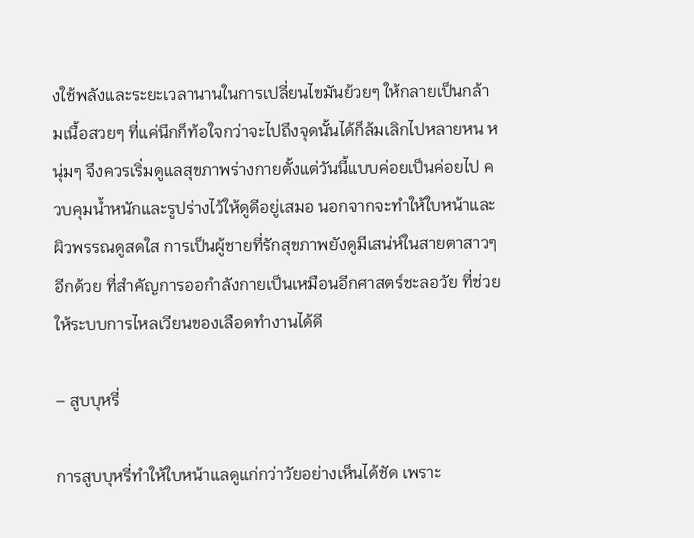งใช้พลังและระยะเวลานานในการเปลี่ยนไขมันย้วยๆ ให้กลายเป็นกล้ามเนื้อสวยๆ ที่แค่นึกก็ท้อใจกว่าจะไปถึงจุดนั้นได้ก็ล้มเลิกไปหลายหน หนุ่มๆ จึงควรเริ่มดูแลสุขภาพร่างกายตั้งแต่วันนี้แบบค่อยเป็นค่อยไป ควบคุมน้ำหนักและรูปร่างไว้ให้ดูดีอยู่เสมอ นอกจากจะทำให้ใบหน้าและผิวพรรณดูสดใส การเป็นผู้ชายที่รักสุขภาพยังดูมีเสน่ห์ในสายตาสาวๆ อีกด้วย ที่สำคัญการออกำลังกายเป็นเหมือนอีกศาสตร์ชะลอวัย ที่ช่วยให้ระบบการไหลเวียนของเลือดทำงานได้ดี

– สูบบุหรี่

การสูบบุหรี่ทำให้ใบหน้าแลดูแก่กว่าวัยอย่างเห็นได้ชัด เพราะ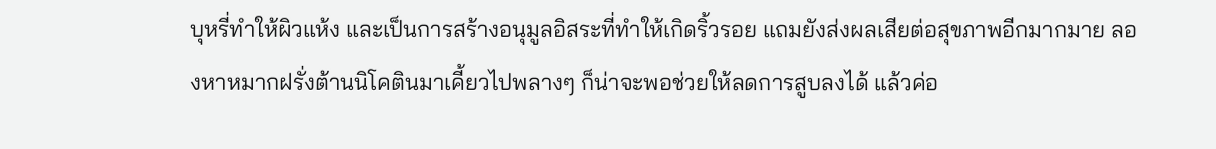บุหรี่ทำให้ผิวแห้ง และเป็นการสร้างอนุมูลอิสระที่ทำให้เกิดริ้วรอย แถมยังส่งผลเสียต่อสุขภาพอีกมากมาย ลองหาหมากฝรั่งต้านนิโคตินมาเคี้ยวไปพลางๆ ก็น่าจะพอช่วยให้ลดการสูบลงได้ แล้วค่อ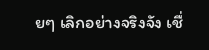ยๆ เลิกอย่างจริงจัง เชื่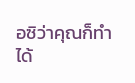อซิว่าคุณก็ทำได้